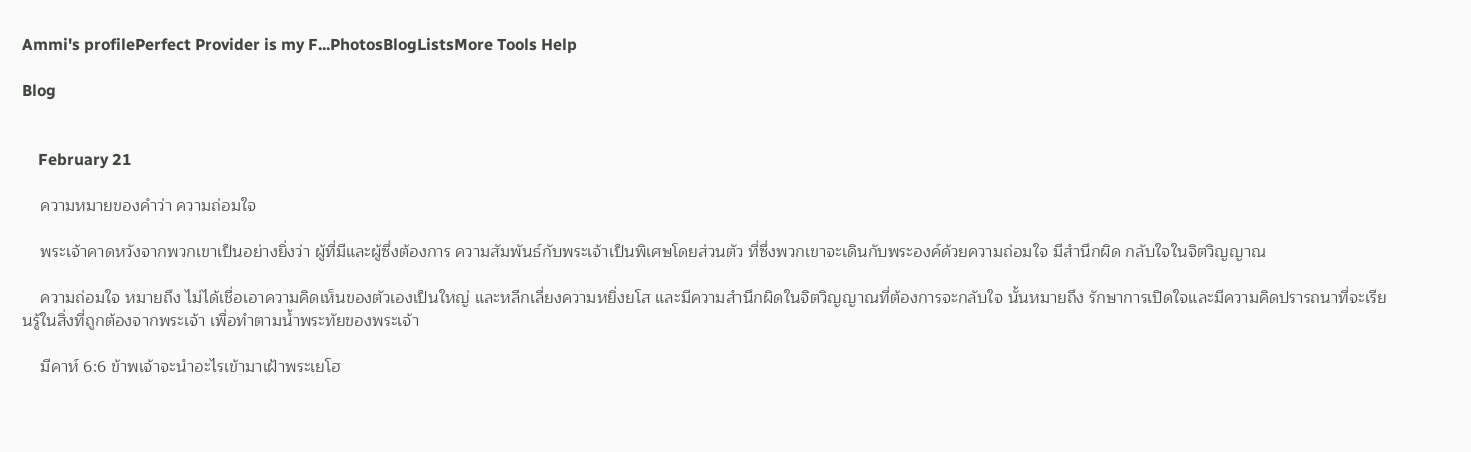Ammi's profilePerfect Provider is my F...PhotosBlogListsMore Tools Help

Blog


    February 21

    ความหมายของคำว่า ความถ่อมใจ

    พระเจ้าคาดหวังจากพวกเขาเป็นอย่างยิ่งว่า ผู้ที่มีและผู้ซึ่งต้องการ ความสัมพันธ์กับพระเจ้าเป็นพิเศษโดยส่วนตัว ที่ซึ่งพวกเขาจะเดินกับพระองค์ด้วยความถ่อมใจ มีสำนึกผิด กลับใจในจิตวิญญาณ

    ความถ่อมใจ หมายถึง ไม่ได้เชื่อเอาความคิดเห็นของตัวเองเป็นใหญ่ และหลีกเลี่ยงความหยิ่งยโส และมีความสำนึกผิดในจิตวิญญาณที่ต้องการจะกลับใจ นั้นหมายถึง รักษาการเปิดใจและมีความคิดปรารถนาที่จะเรียนรู้ในสิ่งที่ถูกต้องจากพระเจ้า เพื่อทำตามน้ำพระทัยของพระเจ้า

    มีคาห์ 6:6 ข้าพเจ้าจะนำอะไรเข้ามาเฝ้าพระเยโฮ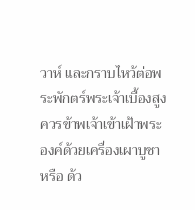วาห์ และกราบไหว้ต่อพระพักตร์พระเจ้าเบื้องสูง ควรข้าพเจ้าเข้าเฝ้าพระองค์ด้วยเครื่องเผาบูชาหรือ ด้ว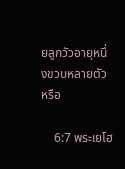ยลูกวัวอายุหนึ่งขวบหลายตัว หรือ

    6:7 พระเยโฮ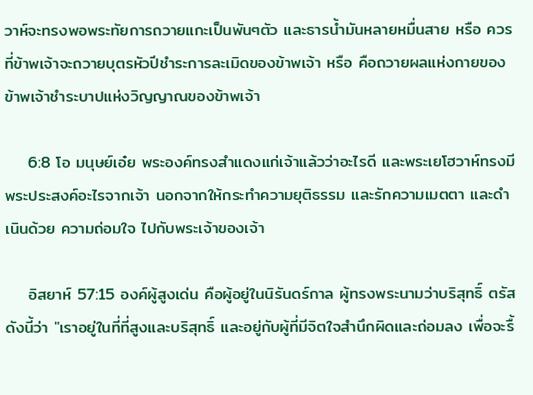วาห์จะทรงพอพระทัยการถวายแกะเป็นพันๆตัว และธารน้ำมันหลายหมื่นสาย หรือ ควรที่ข้าพเจ้าจะถวายบุตรหัวปีชำระการละเมิดของข้าพเจ้า หรือ คือถวายผลแห่งกายของข้าพเจ้าชำระบาปแห่งวิญญาณของข้าพเจ้า

    6:8 โอ มนุษย์เอ๋ย พระองค์ทรงสำแดงแก่เจ้าแล้วว่าอะไรดี และพระเยโฮวาห์ทรงมีพระประสงค์อะไรจากเจ้า นอกจากให้กระทำความยุติธรรม และรักความเมตตา และดำเนินด้วย ความถ่อมใจ ไปกับพระเจ้าของเจ้า

    อิสยาห์ 57:15 องค์ผู้สูงเด่น คือผู้อยู่ในนิรันดร์กาล ผู้ทรงพระนามว่าบริสุทธิ์ ตรัสดังนี้ว่า "เราอยู่ในที่ที่สูงและบริสุทธิ์ และอยู่กับผู้ที่มีจิตใจสำนึกผิดและถ่อมลง เพื่อจะรื้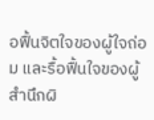อฟื้นจิตใจของผู้ใจถ่อม และรื้อฟื้นใจของผู้สำนึกผิ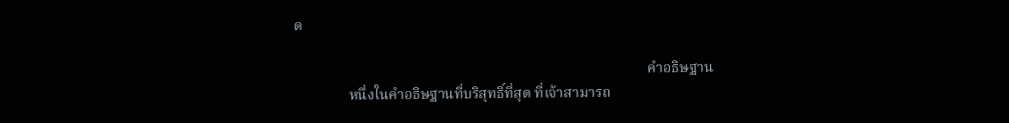ด

                                                                                                 คำอธิษฐาน
               หนึ่งในคำอธิษฐานที่บริสุทธิ์ที่สุด ที่เจ้าสามารถ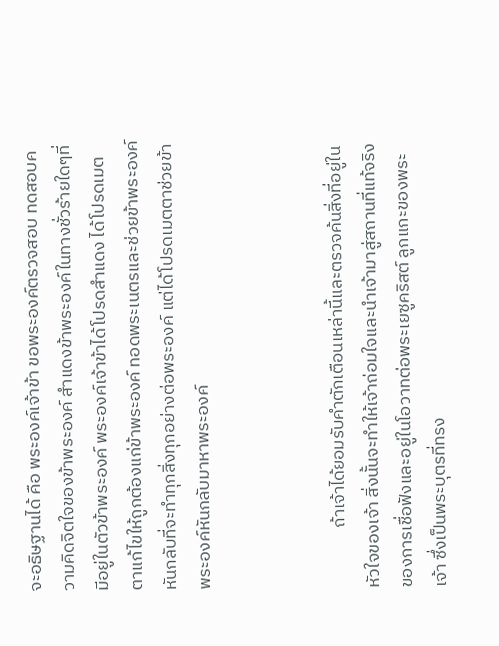จะอธิษฐานได้ คือ พระองค์เจ้าข้า ขอพระองค์ตรวจสอบ ทดสอบความคิดจิตใจของข้าพระองค์ สำแดงข้าพระองค์ในทางชั่วร้ายใดๆที่มีอยู่ในตัวข้าพระองค์ พระองค์เจ้าข้าได้โปรดสำแดง ได้โปรดเมตตาแก้ไขให้ถูกต้องแก่ข้าพระองค์ ทอดพระเนตรและช่วยข้าพระองค์หันกลับที่จะทำทุกสิ่งทุกอย่างต่อพระองค์ แต่ได้โปรดเมตตาช่วยข้าพระองค์หันกลับมาหาพระองค์



               ถ้าเจ้าได้ยอมรับคำตักเตือนเหล่านี้และตรวจค้นสิ่งที่อยู่ในหัวใจของเจ้า สิ่งนั้นจะทำให้เจ้าถ่อมใจและนำเจ้ามาสู่สถานที่แท้จริงของการเชื่อฟังและอยู่ในโอวาทต่อพระเยซูคริสต์ ลูกแกะของพระเจ้า ซึ่งเป็นพระบุตรที่ทรง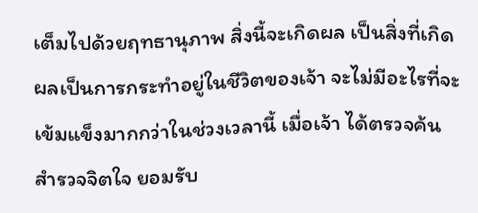เต็มไปด้วยฤทธานุภาพ สิ่งนี้จะเกิดผล เป็นสิ่งที่เกิดผลเป็นการกระทำอยู่ในชีวิตของเจ้า จะไม่มีอะไรที่จะเข้มแข็งมากกว่าในช่วงเวลานี้ เมื่อเจ้า ได้ตรวจค้น สำรวจจิตใจ ยอมรับ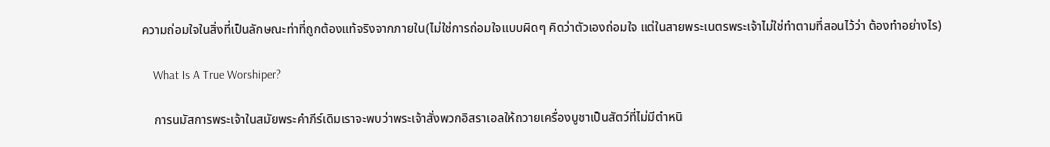ความถ่อมใจในสิ่งที่เป็นลักษณะท่าที่ถูกต้องแท้จริงจากภายใน(ไม่ใช่การถ่อมใจแบบผิดๆ คิดว่าตัวเองถ่อมใจ แต่ในสายพระเนตรพระเจ้าไม่ใช่ทำตามที่สอนไว้ว่า ต้องทำอย่างไร)

    What Is A True Worshiper?

    การนมัสการพระเจ้าในสมัยพระคำภีร์เดิมเราจะพบว่าพระเจ้าสั่งพวกอิสราเอลให้ถวายเครื่องบูชาเป็นสัตว์ที่ไม่มีตำหนิ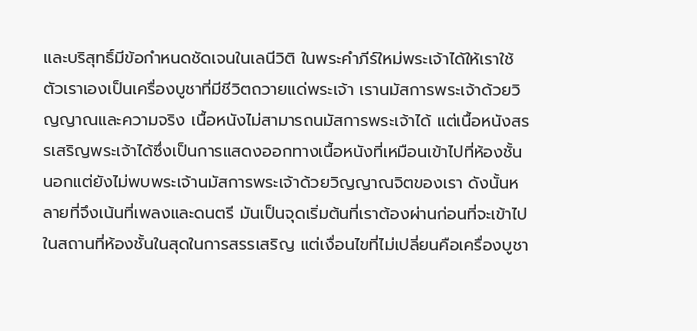และบริสุทธิ์มีข้อกำหนดชัดเจนในเลนีวิติ ในพระคำภีร์ใหม่พระเจ้าได้ให้เราใช้ตัวเราเองเป็นเครื่องบูชาที่มีชีวิตถวายแด่พระเจ้า เรานมัสการพระเจ้าด้วยวิญญาณและความจริง เนื้อหนังไม่สามารถนมัสการพระเจ้าได้ แต่เนื้อหนังสรรเสริญพระเจ้าได้ซึ่งเป็นการแสดงออกทางเนื้อหนังที่เหมือนเข้าไปที่ห้องชั้นนอกแต่ยังไม่พบพระเจ้านมัสการพระเจ้าด้วยวิญญาณจิตของเรา ดังนั้นหลายที่จึงเน้นที่เพลงและดนตรี มันเป็นจุดเริ่มต้นที่เราต้องผ่านก่อนที่จะเข้าไปในสถานที่ห้องชั้นในสุดในการสรรเสริญ แต่เงื่อนไขที่ไม่เปลี่ยนคือเครื่องบูชา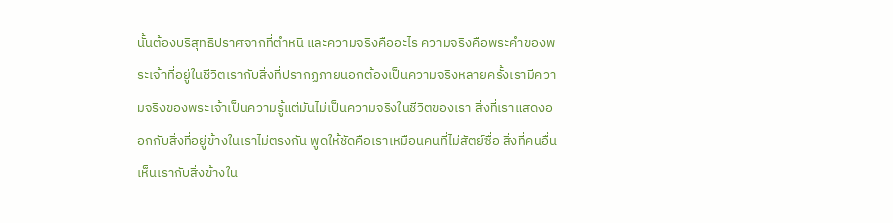นั้นต้องบริสุทธิปราศจากที่ตำหนิ และความจริงคืออะไร ความจริงคือพระคำของพระเจ้าที่อยู่ในชีวิตเรากับสิ่งที่ปรากฏภายนอกต้องเป็นความจริงหลายครั้งเรามีความจริงของพระเจ้าเป็นความรู้แต่มันไม่เป็นความจริงในชีวิตของเรา สิ่งที่เราแสดงออกกับสิ่งที่อยู่ข้างในเราไม่ตรงกัน พูดให้ชัดคือเราเหมือนคนที่ไม่สัตย์ซื่อ สิ่งที่คนอื่นเห็นเรากับสิ่งข้างใน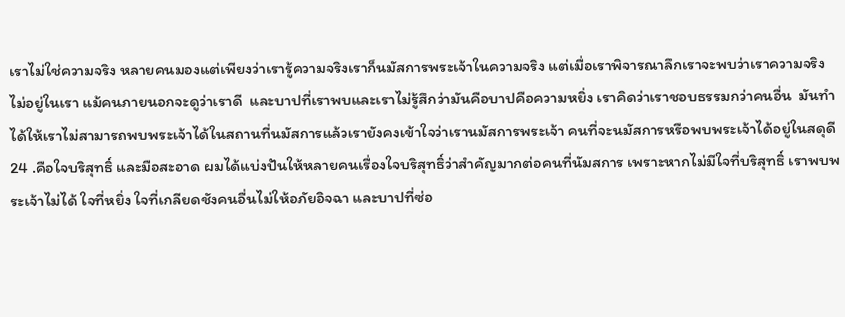เราไม่ใช่ความจริง หลายคนมองแต่เพียงว่าเรารู้ความจริงเราก็นมัสการพระเจ้าในความจริง แต่เมื่อเราพิจารณาลึกเราจะพบว่าเราความจริงไม่อยู่ในเรา แม้คนภายนอกจะดูว่าเราดี  และบาปที่เราพบและเราไม่รู้สึกว่ามันคือบาปคือความหยิ่ง เราคิดว่าเราชอบธรรมกว่าคนอื่น  มันทำได้ให้เราไม่สามารถพบพระเจ้าได้ในสถานที่นมัสการแล้วเรายังคงเข้าใจว่าเรานมัสการพระเจ้า คนที่จะนมัสการหรือพบพระเจ้าได้อยู่ในสดุดี 24 .คือใจบริสุทธิ์ และมือสะอาด ผมได้แบ่งปันให้หลายคนเรื่องใจบริสุทธิ์ว่าสำคัญมากต่อคนที่นัมสการ เพราะหากไม่มีใจที่บริสุทธิ์ เราพบพระเจ้าไม่ได้ ใจที่หยิ่ง ใจที่เกลียดชังคนอื่นไม่ให้อภัยอิจฉา และบาปที่ซ่อ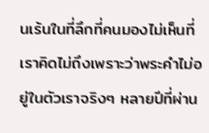นเร้นในที่ลึกที่คนมองไม่เห็นที่เราคิดไม่ถึงเพราะว่าพระคำไม่อยู่ในตัวเราจริงๆ หลายปีที่ผ่าน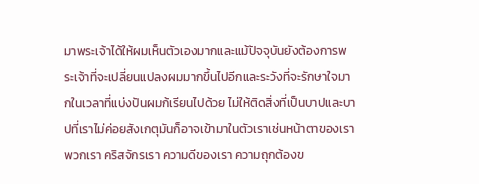มาพระเจ้าได้ให้ผมเห็นตัวเองมากและแม้ปัจจุบันยังต้องการพระเจ้าที่จะเปลี่ยนแปลงผมมากขึ้นไปอีกและระวังที่จะรักษาใจมากในเวลาที่แบ่งปันผมก้เรียนไปด้วย ไม่ให้ติดสิ่งที่เป็นบาปและบาปที่เราไม่ค่อยสังเกตุมันก็อาจเข้ามาในตัวเราเช่นหน้าตาของเรา พวกเรา คริสจักรเรา ความดีของเรา ความถุกต้องข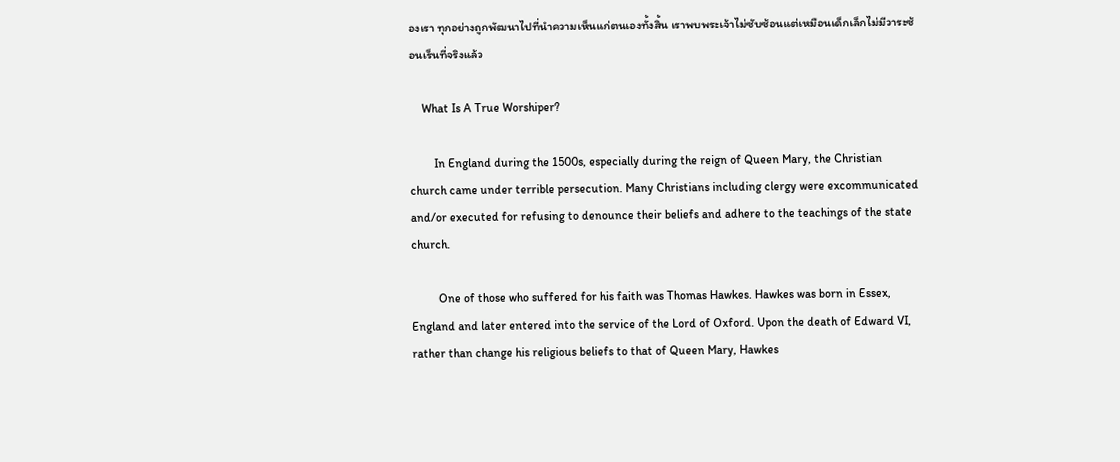องเรา ทุกอย่างถูกพัฒนาไปที่นำความเห็นแก่ตนเองทั้งสิ้น เราพบพระเจ้าไม่ซับซ้อนแต่เหมือนเด็กเล็กไม่มีวาระซ้อนเร็นที่จริงแล้ว

    What Is A True Worshiper?

        In England during the 1500s, especially during the reign of Queen Mary, the Christian church came under terrible persecution. Many Christians including clergy were excommunicated and/or executed for refusing to denounce their beliefs and adhere to the teachings of the state church.

         One of those who suffered for his faith was Thomas Hawkes. Hawkes was born in Essex, England and later entered into the service of the Lord of Oxford. Upon the death of Edward VI, rather than change his religious beliefs to that of Queen Mary, Hawkes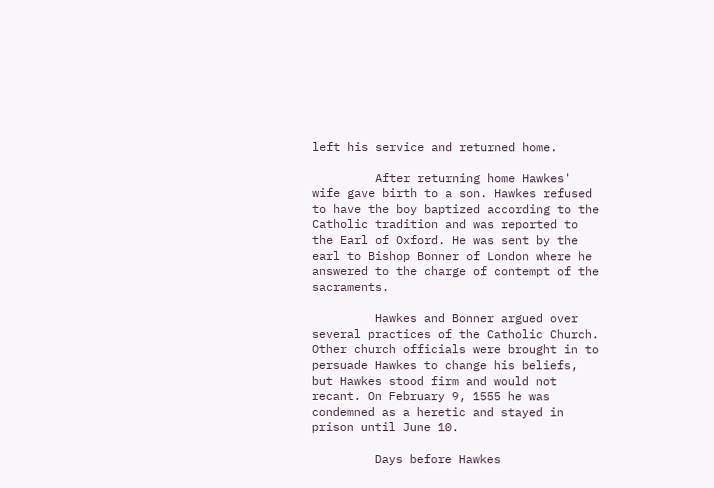left his service and returned home.

         After returning home Hawkes' wife gave birth to a son. Hawkes refused to have the boy baptized according to the Catholic tradition and was reported to the Earl of Oxford. He was sent by the earl to Bishop Bonner of London where he answered to the charge of contempt of the sacraments.

         Hawkes and Bonner argued over several practices of the Catholic Church. Other church officials were brought in to persuade Hawkes to change his beliefs, but Hawkes stood firm and would not recant. On February 9, 1555 he was condemned as a heretic and stayed in prison until June 10.

         Days before Hawkes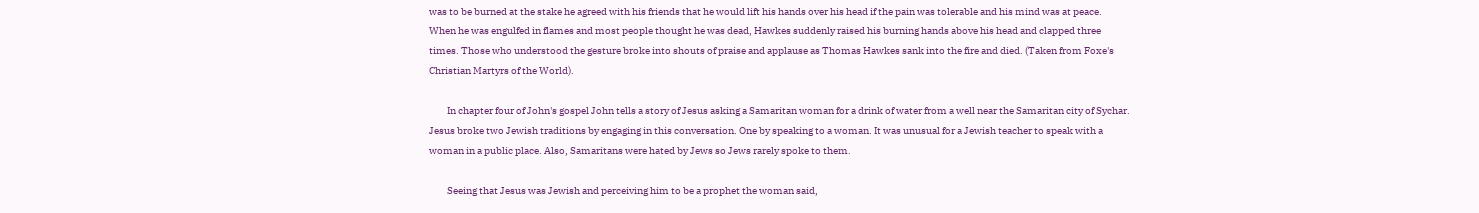was to be burned at the stake he agreed with his friends that he would lift his hands over his head if the pain was tolerable and his mind was at peace. When he was engulfed in flames and most people thought he was dead, Hawkes suddenly raised his burning hands above his head and clapped three times. Those who understood the gesture broke into shouts of praise and applause as Thomas Hawkes sank into the fire and died. (Taken from Foxe's Christian Martyrs of the World).

         In chapter four of John's gospel John tells a story of Jesus asking a Samaritan woman for a drink of water from a well near the Samaritan city of Sychar. Jesus broke two Jewish traditions by engaging in this conversation. One by speaking to a woman. It was unusual for a Jewish teacher to speak with a woman in a public place. Also, Samaritans were hated by Jews so Jews rarely spoke to them.

         Seeing that Jesus was Jewish and perceiving him to be a prophet the woman said,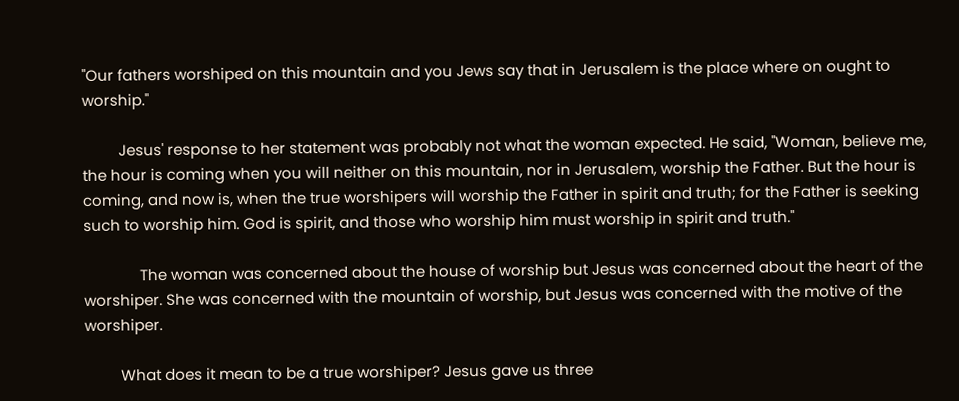"Our fathers worshiped on this mountain and you Jews say that in Jerusalem is the place where on ought to worship."

         Jesus' response to her statement was probably not what the woman expected. He said, "Woman, believe me, the hour is coming when you will neither on this mountain, nor in Jerusalem, worship the Father. But the hour is coming, and now is, when the true worshipers will worship the Father in spirit and truth; for the Father is seeking such to worship him. God is spirit, and those who worship him must worship in spirit and truth."

              The woman was concerned about the house of worship but Jesus was concerned about the heart of the worshiper. She was concerned with the mountain of worship, but Jesus was concerned with the motive of the worshiper.

         What does it mean to be a true worshiper? Jesus gave us three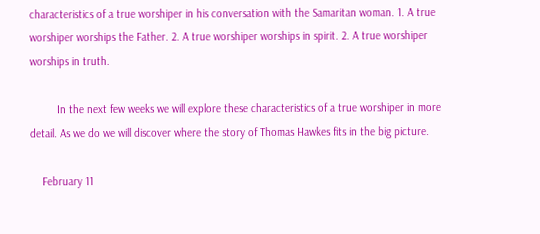characteristics of a true worshiper in his conversation with the Samaritan woman. 1. A true worshiper worships the Father. 2. A true worshiper worships in spirit. 2. A true worshiper worships in truth.

         In the next few weeks we will explore these characteristics of a true worshiper in more detail. As we do we will discover where the story of Thomas Hawkes fits in the big picture.

    February 11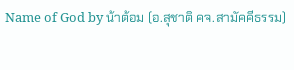Name of God by น้าต้อม (อ.สุชาติ คจ.สามัคคีธรรม)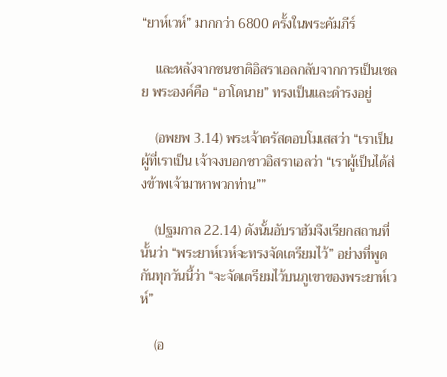“ยาห์เวห์” มากกว่า 6800 ครั้งในพระคัมภีร์

    และหลังจากชนชาติอิสราเอลกลับจากการเป็นเชลย พระองค์คือ “อาโดนาย” ทรงเป็นและดำรงอยู่

    (อพยพ 3.14) พระเจ้าตรัสตอบโมเสสว่า “เราเป็นผู้ที่เราเป็น เจ้าจงบอกชาวอิสราเอลว่า “เราผู้เป็นได้ส่งข้าพเจ้ามาหาพวกท่าน””

    (ปฐมกาล 22.14) ดังนั้นอับราฮัมจึงเรียกสถานที่นั้นว่า “พระยาห์เวห์จะทรงจัดเตรียมไว้” อย่างที่พูดกันทุกวันนี้ว่า “จะจัดเตรียมไว้บนภูเขาของพระยาห์เวห์”

    (อ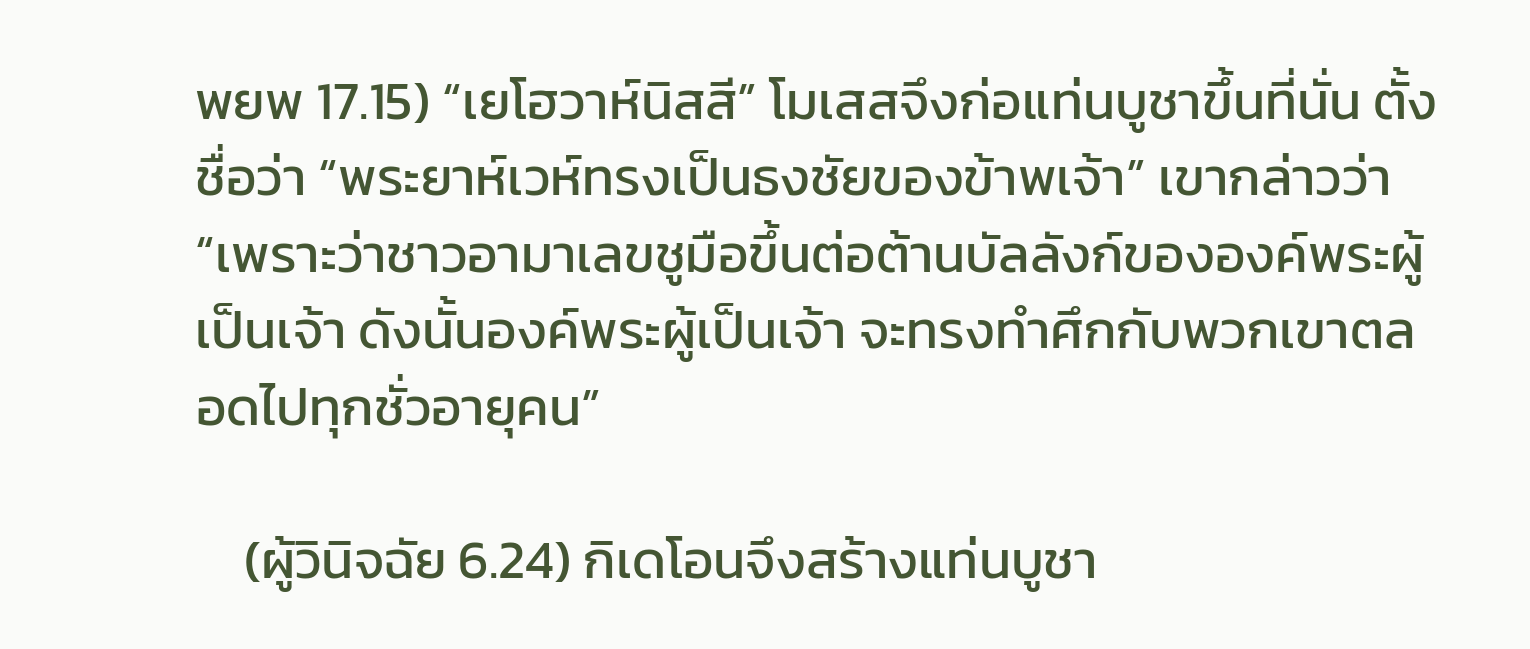พยพ 17.15) “เยโฮวาห์นิสสี” โมเสสจึงก่อแท่นบูชาขึ้นที่นั่น ตั้งชื่อว่า “พระยาห์เวห์ทรงเป็นธงชัยของข้าพเจ้า” เขากล่าวว่า “เพราะว่าชาวอามาเลขชูมือขึ้นต่อต้านบัลลังก์ขององค์พระผู้เป็นเจ้า ดังนั้นองค์พระผู้เป็นเจ้า จะทรงทำศึกกับพวกเขาตลอดไปทุกชั่วอายุคน”

    (ผู้วินิจฉัย 6.24) กิเดโอนจึงสร้างแท่นบูชา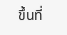ขึ้นที่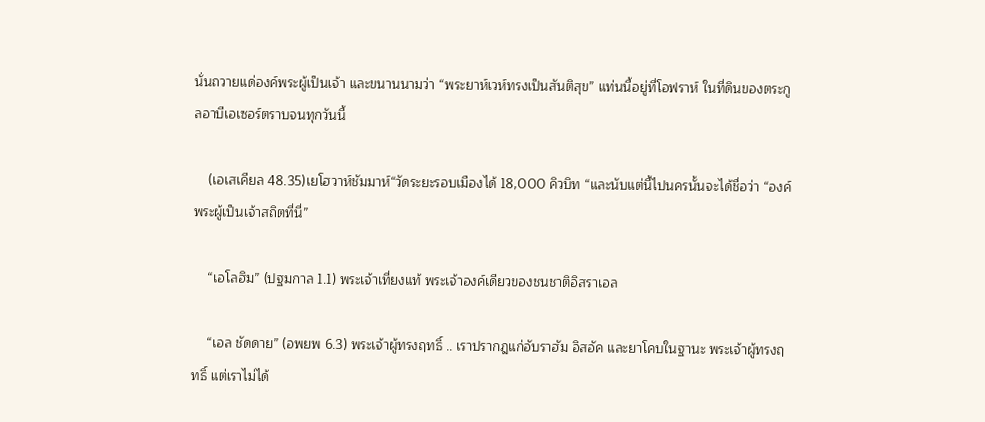นั่นถวายแด่องค์พระผู้เป็นเจ้า และขนานนามว่า “พระยาห์เวห์ทรงเป็นสันติสุข” แท่นนี้อยู่ที่โอฟราห์ ในที่ดินของตระกูลอาบีเอเซอร์ตราบจนทุกวันนี้

    (เอเสเคียล 48.35)เยโฮวาห์ชัมมาห์“วัดระยะรอบเมืองได้ 18,000 คิวบิท “และนับแต่นี้ไปนครนั้นจะได้ชื่อว่า “องค์พระผู้เป็นเจ้าสถิตที่นี่”

    “เอโลฮิม” (ปฐมกาล 1.1) พระเจ้าเที่ยงแท้ พระเจ้าองค์เดียวของชนชาติอิสราเอล

    “เอล ชัดดาย” (อพยพ 6.3) พระเจ้าผู้ทรงฤทธิ์ .. เราปรากฎแก่อับราฮัม อิสอัค และยาโคบในฐานะ พระเจ้าผู้ทรงฤทธิ์ แต่เราไม่ได้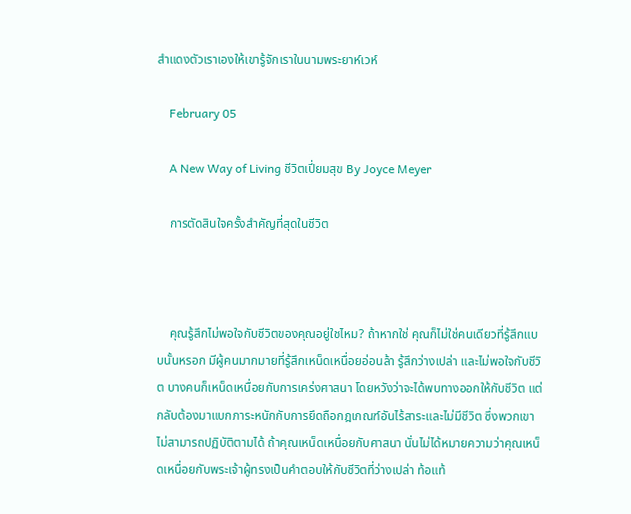สำแดงตัวเราเองให้เขารู้จักเราในนามพระยาห์เวห์

    February 05

    A New Way of Living ชีวิตเปี่ยมสุข By Joyce Meyer

    การตัดสินใจครั้งสำคัญที่สุดในชีวิต



    คุณรู้สึกไม่พอใจกับชีวิตของคุณอยู่ใชไหม? ถ้าหากใช่ คุณก็ไม่ใช่คนเดียวที่รู้สึกแบบนั้นหรอก มีผู้คนมากมายที่รู้สึกเหน็ดเหนื่อยอ่อนล้า รู้สึกว่างเปล่า และไม่พอใจกับชีวิต บางคนก็เหน็ดเหนื่อยกับการเคร่งศาสนา โดยหวังว่าจะได้พบทางออกให้กับชีวิต แต่กลับต้องมาแบกภาระหนักกับการยึดถือกฎเกณฑ์อันไร้สาระและไม่มีชีวิต ซึ่งพวกเขาไม่สามารถปฏิบัติตามได้ ถ้าคุณเหน็ดเหนื่อยกับศาสนา นั่นไม่ได้หมายความว่าคุณเหน็ดเหนื่อยกับพระเจ้าผู้ทรงเป็นคำตอบให้กับชีวิตที่ว่างเปล่า ท้อแท้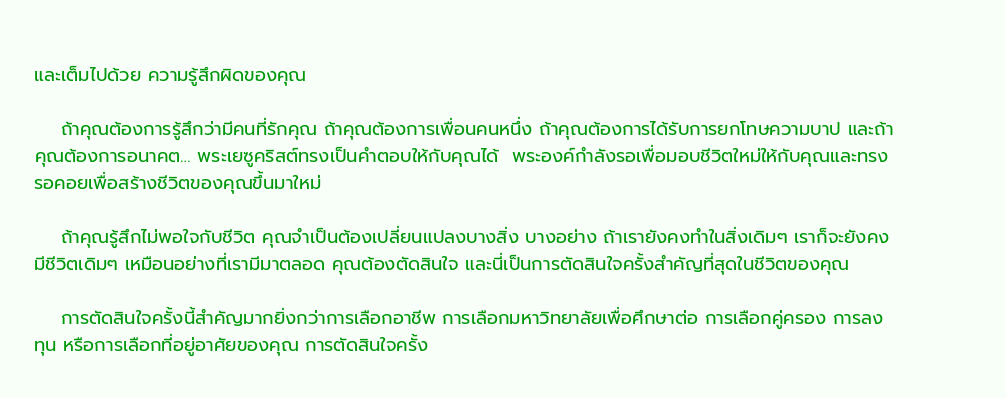และเต็มไปด้วย ความรู้สึกผิดของคุณ

    ถ้าคุณต้องการรู้สึกว่ามีคนที่รักคุณ ถ้าคุณต้องการเพื่อนคนหนึ่ง ถ้าคุณต้องการได้รับการยกโทษความบาป และถ้าคุณต้องการอนาคต… พระเยซูคริสต์ทรงเป็นคำตอบให้กับคุณได้  พระองค์กำลังรอเพื่อมอบชีวิตใหม่ให้กับคุณและทรงรอคอยเพื่อสร้างชีวิตของคุณขึ้นมาใหม่

    ถ้าคุณรู้สึกไม่พอใจกับชีวิต คุณจำเป็นต้องเปลี่ยนแปลงบางสิ่ง บางอย่าง ถ้าเรายังคงทำในสิ่งเดิมๆ เราก็จะยังคงมีชีวิตเดิมๆ เหมือนอย่างที่เรามีมาตลอด คุณต้องตัดสินใจ และนี่เป็นการตัดสินใจครั้งสำคัญที่สุดในชีวิตของคุณ

    การตัดสินใจครั้งนี้สำคัญมากยิ่งกว่าการเลือกอาชีพ การเลือกมหาวิทยาลัยเพื่อศึกษาต่อ การเลือกคู่ครอง การลงทุน หรือการเลือกที่อยู่อาศัยของคุณ การตัดสินใจครั้ง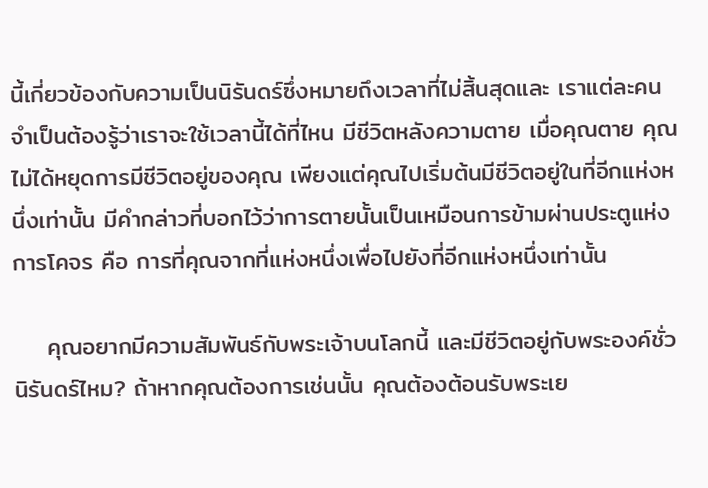นี้เกี่ยวข้องกับความเป็นนิรันดร์ซึ่งหมายถึงเวลาที่ไม่สิ้นสุดและ เราแต่ละคนจำเป็นต้องรู้ว่าเราจะใช้เวลานี้ได้ที่ไหน มีชีวิตหลังความตาย เมื่อคุณตาย คุณไม่ได้หยุดการมีชีวิตอยู่ของคุณ เพียงแต่คุณไปเริ่มต้นมีชีวิตอยู่ในที่อีกแห่งหนึ่งเท่านั้น มีคำกล่าวที่บอกไว้ว่าการตายนั้นเป็นเหมือนการข้ามผ่านประตูแห่งการโคจร คือ การที่คุณจากที่แห่งหนึ่งเพื่อไปยังที่อีกแห่งหนึ่งเท่านั้น

    คุณอยากมีความสัมพันธ์กับพระเจ้าบนโลกนี้ และมีชีวิตอยู่กับพระองค์ชั่วนิรันดร์ไหม? ถ้าหากคุณต้องการเช่นนั้น คุณต้องต้อนรับพระเย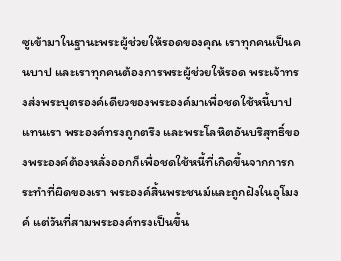ซูเข้ามาในฐานะพระผู้ช่วยให้รอดของคุณ เราทุกคนเป็นคนบาป และเราทุกคนต้องการพระผู้ช่วยให้รอด พระเจ้าทรงส่งพระบุตรองค์เดียวของพระองค์มาเพื่อชดใช้หนี้บาปแทนเรา พระองค์ทรงถูกตรึง และพระโลหิตอันบริสุทธิ์ของพระองค์ต้องหลั่งออกก็เพื่อชดใช้หนี้ที่เกิดขึ้นจากการกระทำที่ผิดของเรา พระองค์สิ้นพระชนม์และถูกฝังในอุโมงค์ แต่วันที่สามพระองค์ทรงเป็นขึ้น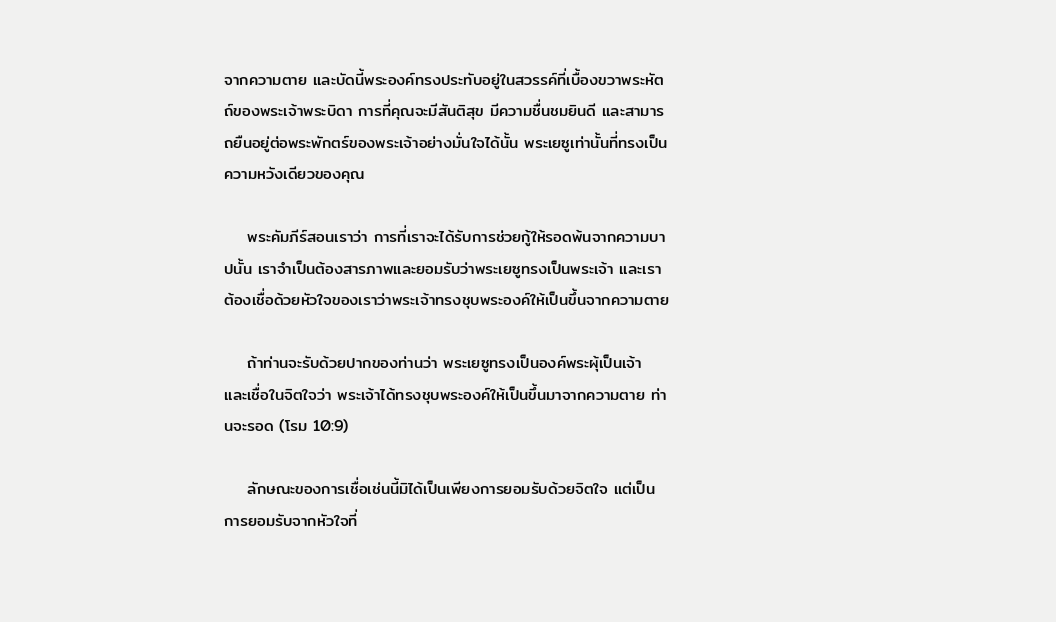จากความตาย และบัดนี้พระองค์ทรงประทับอยู่ในสวรรค์ที่เบื้องขวาพระหัตถ์ของพระเจ้าพระบิดา การที่คุณจะมีสันติสุข มีความชื่นชมยินดี และสามารถยืนอยู่ต่อพระพักตร์ของพระเจ้าอย่างมั่นใจได้นั้น พระเยซูเท่านั้นที่ทรงเป็นความหวังเดียวของคุณ

    พระคัมภีร์สอนเราว่า การที่เราจะได้รับการช่วยกู้ให้รอดพ้นจากความบาปนั้น เราจำเป็นต้องสารภาพและยอมรับว่าพระเยซูทรงเป็นพระเจ้า และเราต้องเชื่อด้วยหัวใจของเราว่าพระเจ้าทรงชุบพระองค์ให้เป็นขึ้นจากความตาย

    ถ้าท่านจะรับด้วยปากของท่านว่า พระเยซูทรงเป็นองค์พระผุ้เป็นเจ้า และเชื่อในจิตใจว่า พระเจ้าได้ทรงชุบพระองค์ให้เป็นขึ้นมาจากความตาย ท่านจะรอด (โรม 10:9)

    ลักษณะของการเชื่อเช่นนี้มิได้เป็นเพียงการยอมรับด้วยจิตใจ แต่เป็นการยอมรับจากหัวใจที่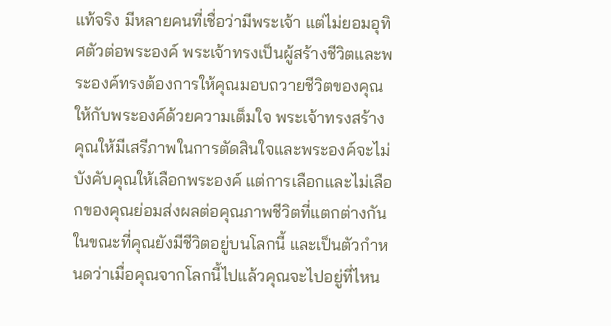แท้จริง มีหลายคนที่เชื่อว่ามีพระเจ้า แต่ไม่ยอมอุทิศตัวต่อพระองค์ พระเจ้าทรงเป็นผู้สร้างชีวิตและพระองค์ทรงต้องการให้คุณมอบถวายชีวิตของคุณให้กับพระองค์ด้วยความเต็มใจ พระเจ้าทรงสร้างคุณให้มีเสรีภาพในการตัดสินใจและพระองค์จะไม่บังคับคุณให้เลือกพระองค์ แต่การเลือกและไม่เลือกของคุณย่อมส่งผลต่อคุณภาพชีวิตที่แตกต่างกัน ในขณะที่คุณยังมีชีวิตอยู่บนโลกนี้ และเป็นตัวกำหนดว่าเมื่อคุณจากโลกนี้ไปแล้วคุณจะไปอยู่ที่ไหน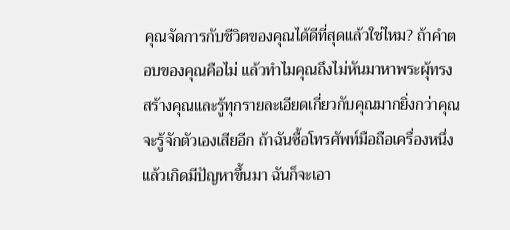คุณจัดการกับชีวิตของคุณได้ดีที่สุดแล้วใช่ไหม? ถ้าคำตอบของคุณคือไม่ แล้วทำไมคุณถึงไม่หันมาหาพระผุ้ทรงสร้างคุณและรู้ทุกรายละเอียดเกี่ยวกับคุณมากยิ่งกว่าคุณจะรู้จักตัวเองเสียอีก ถ้าฉันซื้อโทรศัพท์มือถือเครื่องหนึ่งแล้วเกิดมีปัญหาขึ้นมา ฉันก็จะเอา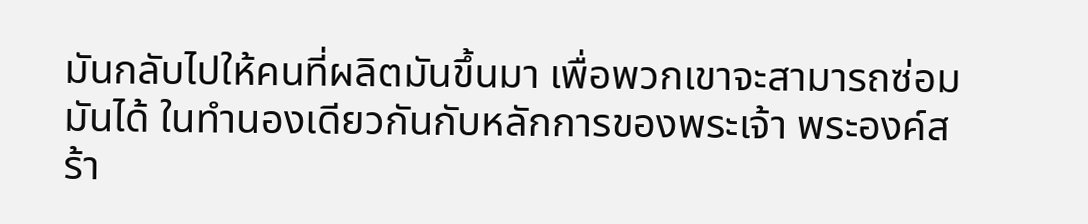มันกลับไปให้คนที่ผลิตมันขึ้นมา เพื่อพวกเขาจะสามารถซ่อมมันได้ ในทำนองเดียวกันกับหลักการของพระเจ้า พระองค์สร้า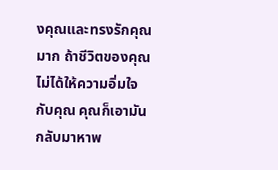งคุณและทรงรักคุณมาก ถ้าชีวิตของคุณไม่ได้ให้ความอิ่มใจกับคุณ คุณก็เอามันกลับมาหาพ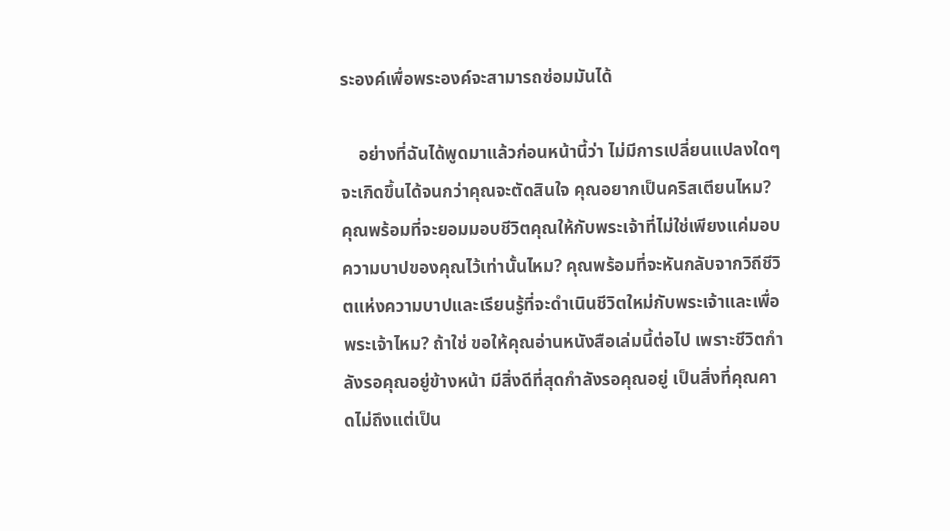ระองค์เพื่อพระองค์จะสามารถซ่อมมันได้

    อย่างที่ฉันได้พูดมาแล้วก่อนหน้านี้ว่า ไม่มีการเปลี่ยนแปลงใดๆ จะเกิดขึ้นได้จนกว่าคุณจะตัดสินใจ คุณอยากเป็นคริสเตียนไหม? คุณพร้อมที่จะยอมมอบชีวิตคุณให้กับพระเจ้าที่ไม่ใช่เพียงแค่มอบความบาปของคุณไว้เท่านั้นไหม? คุณพร้อมที่จะหันกลับจากวิถีชีวิตแห่งความบาปและเรียนรู้ที่จะดำเนินชีวิตใหม่กับพระเจ้าและเพื่อพระเจ้าไหม? ถ้าใช่ ขอให้คุณอ่านหนังสือเล่มนี้ต่อไป เพราะชีวิตกำลังรอคุณอยู่ข้างหน้า มีสิ่งดีที่สุดกำลังรอคุณอยู่ เป็นสิ่งที่คุณคาดไม่ถึงแต่เป็น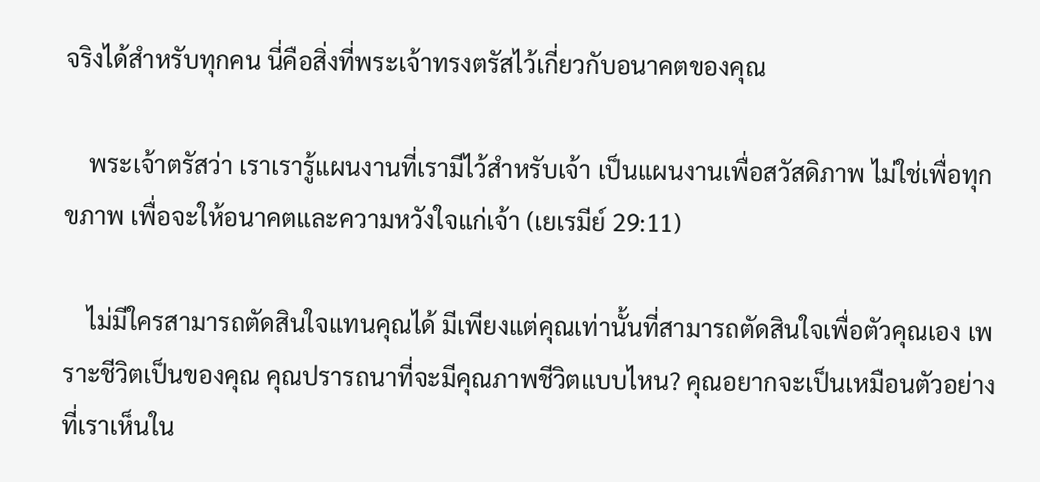จริงได้สำหรับทุกคน นี่คือสิ่งที่พระเจ้าทรงตรัสไว้เกี่ยวกับอนาคตของคุณ

    พระเจ้าตรัสว่า เราเรารู้แผนงานที่เรามีไว้สำหรับเจ้า เป็นแผนงานเพื่อสวัสดิภาพ ไม่ใช่เพื่อทุกขภาพ เพื่อจะให้อนาคตและความหวังใจแก่เจ้า (เยเรมีย์ 29:11)

    ไม่มีใครสามารถตัดสินใจแทนคุณได้ มีเพียงแต่คุณเท่านั้นที่สามารถตัดสินใจเพื่อตัวคุณเอง เพราะชีวิตเป็นของคุณ คุณปรารถนาที่จะมีคุณภาพชีวิตแบบไหน? คุณอยากจะเป็นเหมือนตัวอย่างที่เราเห็นใน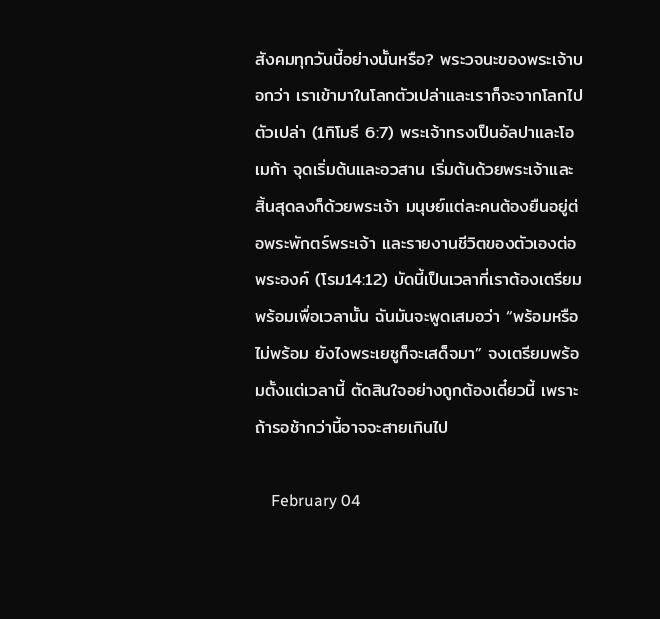สังคมทุกวันนี้อย่างนั้นหรือ? พระวจนะของพระเจ้าบอกว่า เราเข้ามาในโลกตัวเปล่าและเราก็จะจากโลกไปตัวเปล่า (1ทิโมธี 6:7) พระเจ้าทรงเป็นอัลปาและโอเมก้า จุดเริ่มต้นและอวสาน เริ่มต้นด้วยพระเจ้าและสิ้นสุดลงก็ด้วยพระเจ้า มนุษย์แต่ละคนต้องยืนอยู่ต่อพระพักตร์พระเจ้า และรายงานชีวิตของตัวเองต่อพระองค์ (โรม14:12) บัดนี้เป็นเวลาที่เราต้องเตรียมพร้อมเพื่อเวลานั้น ฉันมันจะพูดเสมอว่า “พร้อมหรือไม่พร้อม ยังไงพระเยซูก็จะเสด็จมา” จงเตรียมพร้อมตั้งแต่เวลานี้ ตัดสินใจอย่างถูกต้องเดี๋ยวนี้ เพราะถ้ารอช้ากว่านี้อาจจะสายเกินไป

    February 04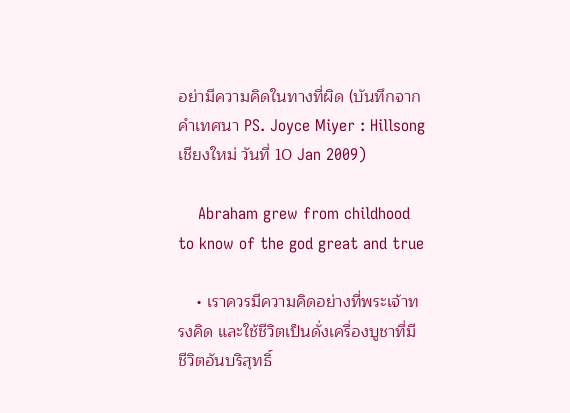อย่ามีความคิดในทางที่ผิด (บันทึกจากคำเทศนา PS. Joyce Miyer : Hillsong เชียงใหม่ วันที่ 10 Jan 2009)

    Abraham grew from childhood to know of the god great and true

    • เราควรมีความคิดอย่างที่พระเจ้าทรงคิด และใช้ชีวิตเป็นดั่งเครื่องบูชาที่มีชีวิตอันบริสุทธิ์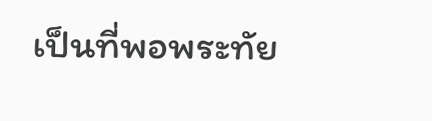เป็นที่พอพระทัย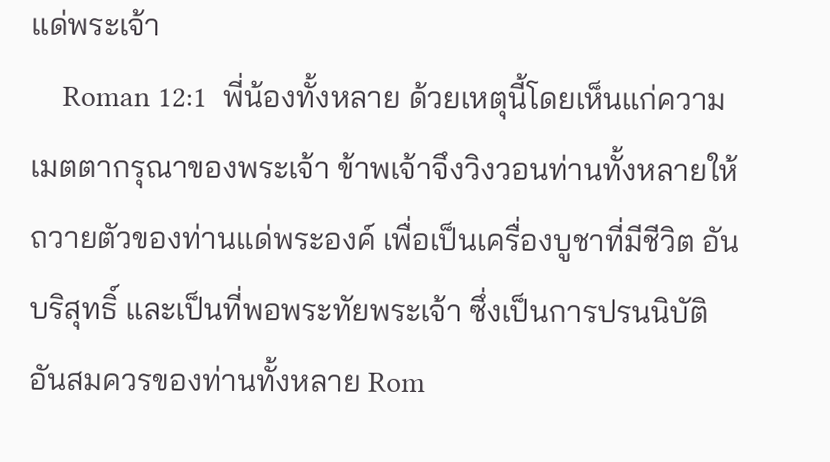แด่พระเจ้า
    Roman 12:1  พี่น้องทั้งหลาย ด้วยเหตุนี้โดยเห็นแก่ความเมตตากรุณาของพระเจ้า ข้าพเจ้าจึงวิงวอนท่านทั้งหลายให้ถวายตัวของท่านแด่พระองค์ เพื่อเป็นเครื่องบูชาที่มีชีวิต อันบริสุทธิ์ และเป็นที่พอพระทัยพระเจ้า ซึ่งเป็นการปรนนิบัติอันสมควรของท่านทั้งหลาย Rom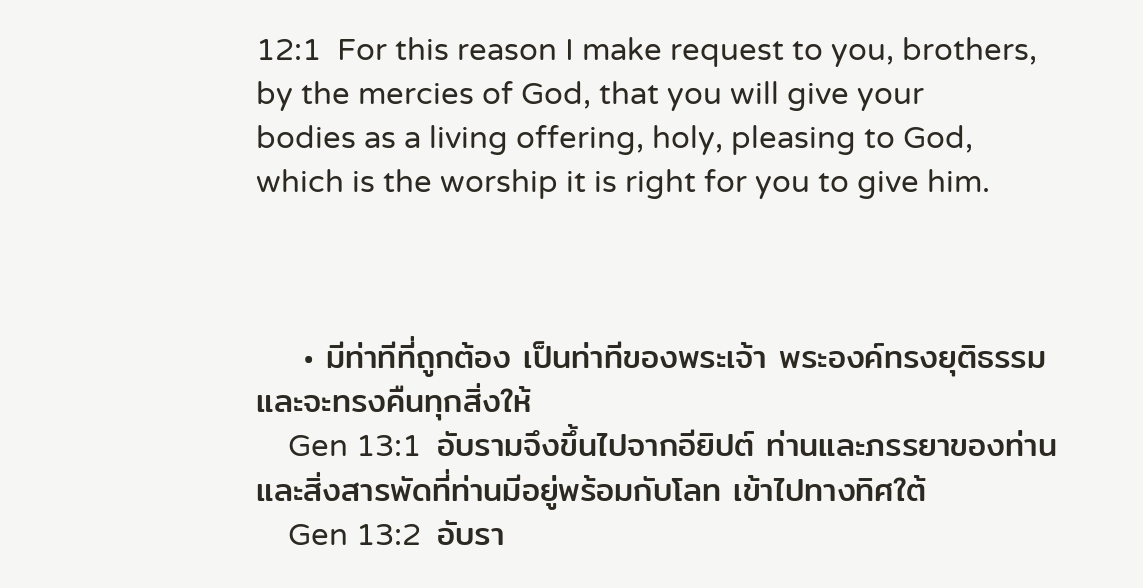12:1  For this reason I make request to you, brothers, by the mercies of God, that you will give your bodies as a living offering, holy, pleasing to God, which is the worship it is right for you to give him.



    • มีท่าทีที่ถูกต้อง เป็นท่าทีของพระเจ้า พระองค์ทรงยุติธรรม และจะทรงคืนทุกสิ่งให้
    Gen 13:1  อับรามจึงขึ้นไปจากอียิปต์ ท่านและภรรยาของท่านและสิ่งสารพัดที่ท่านมีอยู่พร้อมกับโลท เข้าไปทางทิศใต้
    Gen 13:2  อับรา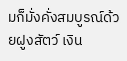มก็มั่งคั่งสมบูรณ์ด้วยฝูงสัตว์ เงิน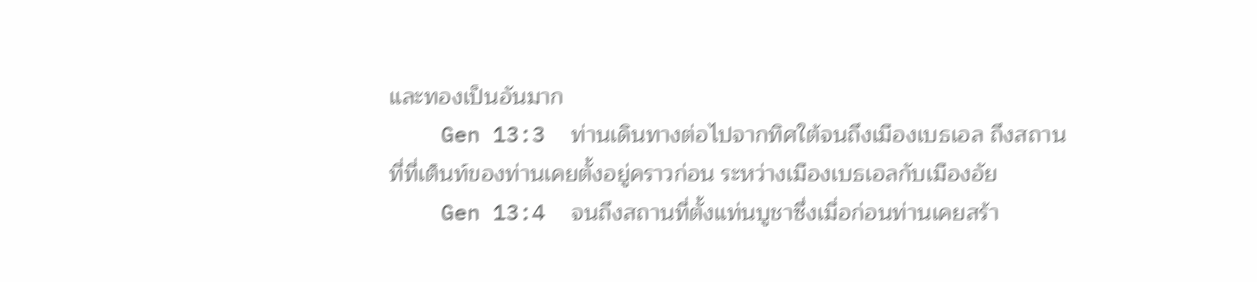และทองเป็นอันมาก
    Gen 13:3  ท่านเดินทางต่อไปจากทิศใต้จนถึงเมืองเบธเอล ถึงสถานที่ที่เต็นท์ของท่านเคยตั้งอยู่คราวก่อน ระหว่างเมืองเบธเอลกับเมืองอัย
    Gen 13:4  จนถึงสถานที่ตั้งแท่นบูชาซึ่งเมื่อก่อนท่านเคยสร้า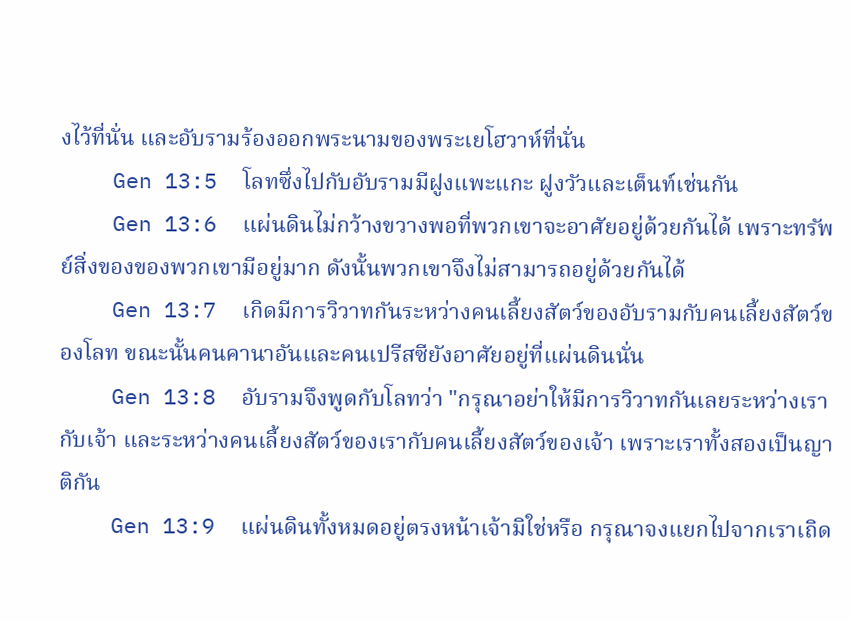งไว้ที่นั่น และอับรามร้องออกพระนามของพระเยโฮวาห์ที่นั่น
    Gen 13:5  โลทซึ่งไปกับอับรามมีฝูงแพะแกะ ฝูงวัวและเต็นท์เช่นกัน
    Gen 13:6  แผ่นดินไม่กว้างขวางพอที่พวกเขาจะอาศัยอยู่ด้วยกันได้ เพราะทรัพย์สิ่งของของพวกเขามีอยู่มาก ดังนั้นพวกเขาจึงไม่สามารถอยู่ด้วยกันได้
    Gen 13:7  เกิดมีการวิวาทกันระหว่างคนเลี้ยงสัตว์ของอับรามกับคนเลี้ยงสัตว์ของโลท ขณะนั้นคนคานาอันและคนเปรีสซียังอาศัยอยู่ที่แผ่นดินนั่น
    Gen 13:8  อับรามจึงพูดกับโลทว่า "กรุณาอย่าให้มีการวิวาทกันเลยระหว่างเรากับเจ้า และระหว่างคนเลี้ยงสัตว์ของเรากับคนเลี้ยงสัตว์ของเจ้า เพราะเราทั้งสองเป็นญาติกัน
    Gen 13:9  แผ่นดินทั้งหมดอยู่ตรงหน้าเจ้ามิใช่หรือ กรุณาจงแยกไปจากเราเถิด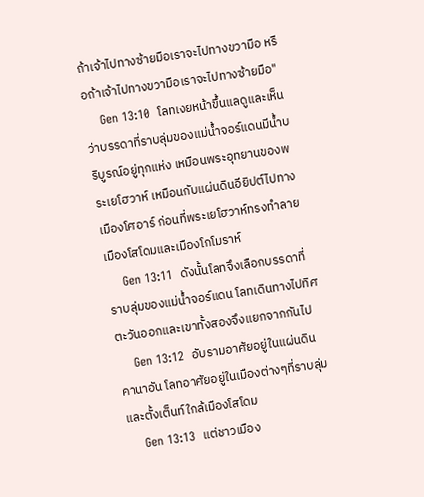ถ้าเจ้าไปทางซ้ายมือเราจะไปทางขวามือ หรือถ้าเจ้าไปทางขวามือเราจะไปทางซ้ายมือ"
    Gen 13:10  โลทเงยหน้าขึ้นแลดูและเห็นว่าบรรดาที่ราบลุ่มของแม่น้ำจอร์แดนมีน้ำบริบูรณ์อยู่ทุกแห่ง เหมือนพระอุทยานของพระเยโฮวาห์ เหมือนกับแผ่นดินอียิปต์ไปทางเมืองโศอาร์ ก่อนที่พระเยโฮวาห์ทรงทำลายเมืองโสโดมและเมืองโกโมราห์
    Gen 13:11  ดังนั้นโลทจึงเลือกบรรดาที่ราบลุ่มของแม่น้ำจอร์แดน โลทเดินทางไปทิศตะวันออกและเขาทั้งสองจึงแยกจากกันไป
    Gen 13:12  อับรามอาศัยอยู่ในแผ่นดินคานาอัน โลทอาศัยอยู่ในเมืองต่างๆที่ราบลุ่มและตั้งเต็นท์ใกล้เมืองโสโดม
    Gen 13:13  แต่ชาวเมือง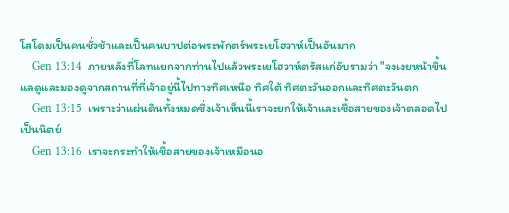โสโดมเป็นคนชั่วช้าและเป็นคนบาปต่อพระพักตร์พระเยโฮวาห์เป็นอันมาก
    Gen 13:14  ภายหลังที่โลทแยกจากท่านไปแล้วพระเยโฮวาห์ตรัสแก่อับรามว่า "จงเงยหน้าขึ้นแลดูและมองดูจากสถานที่ที่เจ้าอยู่นี้ไปทางทิศเหนือ ทิศใต้ ทิศตะวันออกและทิศตะวันตก
    Gen 13:15  เพราะว่าแผ่นดินทั้งหมดซึ่งเจ้าเห็นนี้เราจะยกให้เจ้าและเชื้อสายของเจ้าตลอดไปเป็นนิตย์
    Gen 13:16  เราจะกระทำให้เชื้อสายของเจ้าเหมือนอ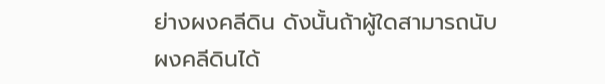ย่างผงคลีดิน ดังนั้นถ้าผู้ใดสามารถนับผงคลีดินได้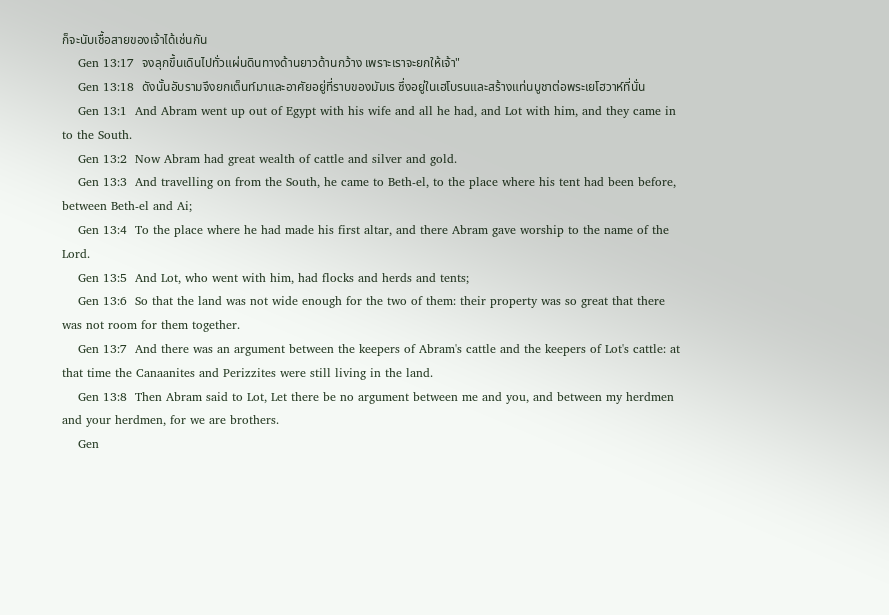ก็จะนับเชื้อสายของเจ้าได้เช่นกัน
    Gen 13:17  จงลุกขึ้นเดินไปทั่วแผ่นดินทางด้านยาวด้านกว้าง เพราะเราจะยกให้เจ้า"
    Gen 13:18  ดังนั้นอับรามจึงยกเต็นท์มาและอาศัยอยู่ที่ราบของมัมเร ซึ่งอยู่ในเฮโบรนและสร้างแท่นบูชาต่อพระเยโฮวาห์ที่นั่น
    Gen 13:1  And Abram went up out of Egypt with his wife and all he had, and Lot with him, and they came in to the South.
    Gen 13:2  Now Abram had great wealth of cattle and silver and gold.
    Gen 13:3  And travelling on from the South, he came to Beth-el, to the place where his tent had been before, between Beth-el and Ai;
    Gen 13:4  To the place where he had made his first altar, and there Abram gave worship to the name of the Lord.
    Gen 13:5  And Lot, who went with him, had flocks and herds and tents;
    Gen 13:6  So that the land was not wide enough for the two of them: their property was so great that there was not room for them together.
    Gen 13:7  And there was an argument between the keepers of Abram's cattle and the keepers of Lot's cattle: at that time the Canaanites and Perizzites were still living in the land.
    Gen 13:8  Then Abram said to Lot, Let there be no argument between me and you, and between my herdmen and your herdmen, for we are brothers.
    Gen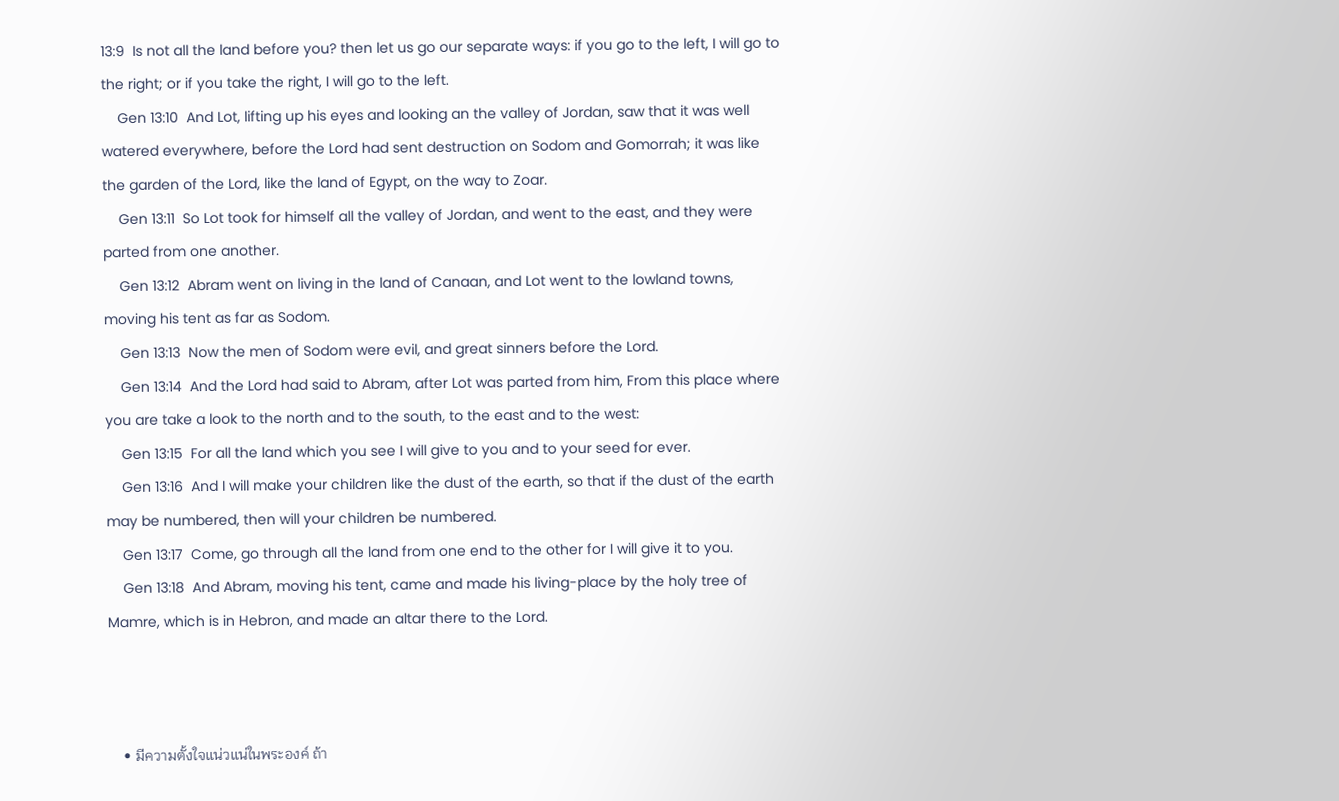13:9  Is not all the land before you? then let us go our separate ways: if you go to the left, I will go to the right; or if you take the right, I will go to the left.
    Gen 13:10  And Lot, lifting up his eyes and looking an the valley of Jordan, saw that it was well watered everywhere, before the Lord had sent destruction on Sodom and Gomorrah; it was like the garden of the Lord, like the land of Egypt, on the way to Zoar.
    Gen 13:11  So Lot took for himself all the valley of Jordan, and went to the east, and they were parted from one another.
    Gen 13:12  Abram went on living in the land of Canaan, and Lot went to the lowland towns, moving his tent as far as Sodom.
    Gen 13:13  Now the men of Sodom were evil, and great sinners before the Lord.
    Gen 13:14  And the Lord had said to Abram, after Lot was parted from him, From this place where you are take a look to the north and to the south, to the east and to the west:
    Gen 13:15  For all the land which you see I will give to you and to your seed for ever.
    Gen 13:16  And I will make your children like the dust of the earth, so that if the dust of the earth may be numbered, then will your children be numbered.
    Gen 13:17  Come, go through all the land from one end to the other for I will give it to you.
    Gen 13:18  And Abram, moving his tent, came and made his living-place by the holy tree of Mamre, which is in Hebron, and made an altar there to the Lord.



    • มีความตั้งใจแน่วแน่ในพระองค์ ถ้า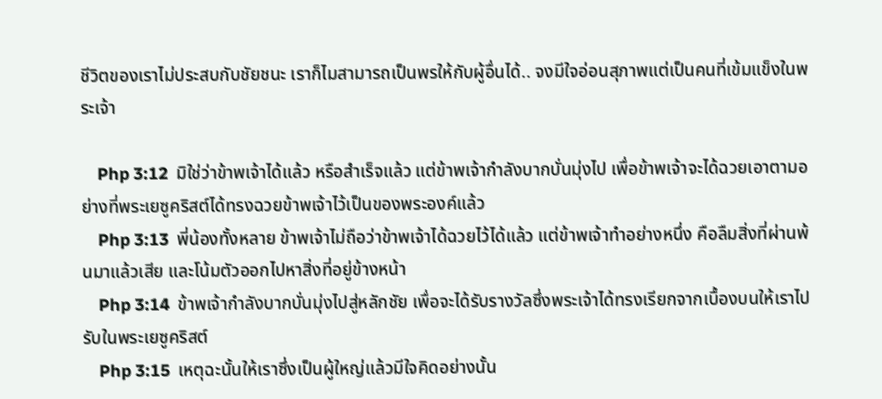ชีวิตของเราไม่ประสบกับชัยชนะ เราก็ไมสามารถเป็นพรให้กับผู้อื่นได้.. จงมีใจอ่อนสุภาพแต่เป็นคนที่เข้มแข็งในพระเจ้า

    Php 3:12  มิใช่ว่าข้าพเจ้าได้แล้ว หรือสำเร็จแล้ว แต่ข้าพเจ้ากำลังบากบั่นมุ่งไป เพื่อข้าพเจ้าจะได้ฉวยเอาตามอย่างที่พระเยซูคริสต์ได้ทรงฉวยข้าพเจ้าไว้เป็นของพระองค์แล้ว
    Php 3:13  พี่น้องทั้งหลาย ข้าพเจ้าไม่ถือว่าข้าพเจ้าได้ฉวยไว้ได้แล้ว แต่ข้าพเจ้าทำอย่างหนึ่ง คือลืมสิ่งที่ผ่านพ้นมาแล้วเสีย และโน้มตัวออกไปหาสิ่งที่อยู่ข้างหน้า
    Php 3:14  ข้าพเจ้ากำลังบากบั่นมุ่งไปสู่หลักชัย เพื่อจะได้รับรางวัลซึ่งพระเจ้าได้ทรงเรียกจากเบื้องบนให้เราไปรับในพระเยซูคริสต์
    Php 3:15  เหตุฉะนั้นให้เราซึ่งเป็นผู้ใหญ่แล้วมีใจคิดอย่างนั้น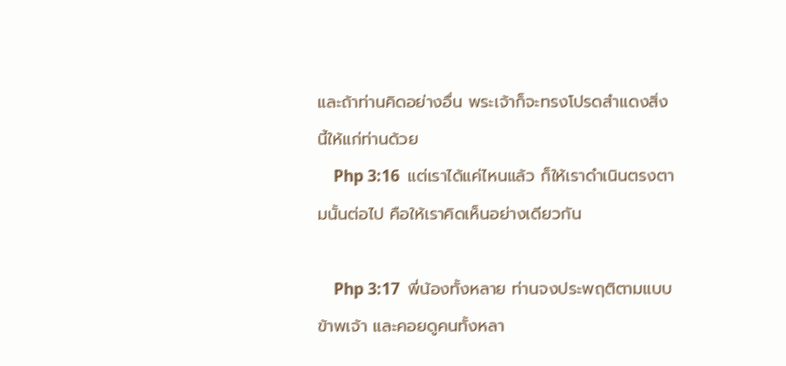และถ้าท่านคิดอย่างอื่น พระเจ้าก็จะทรงโปรดสำแดงสิ่งนี้ให้แก่ท่านด้วย
    Php 3:16  แต่เราได้แค่ไหนแล้ว ก็ให้เราดำเนินตรงตามนั้นต่อไป คือให้เราคิดเห็นอย่างเดียวกัน

    Php 3:17  พี่น้องทั้งหลาย ท่านจงประพฤติตามแบบข้าพเจ้า และคอยดูคนทั้งหลา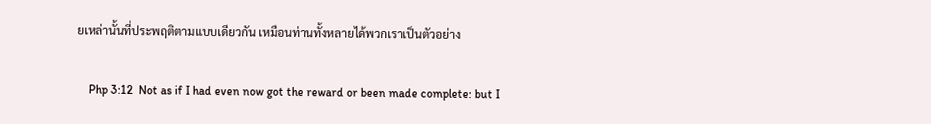ยเหล่านั้นที่ประพฤติตามแบบเดียวกัน เหมือนท่านทั้งหลายได้พวกเราเป็นตัวอย่าง

    Php 3:12  Not as if I had even now got the reward or been made complete: but I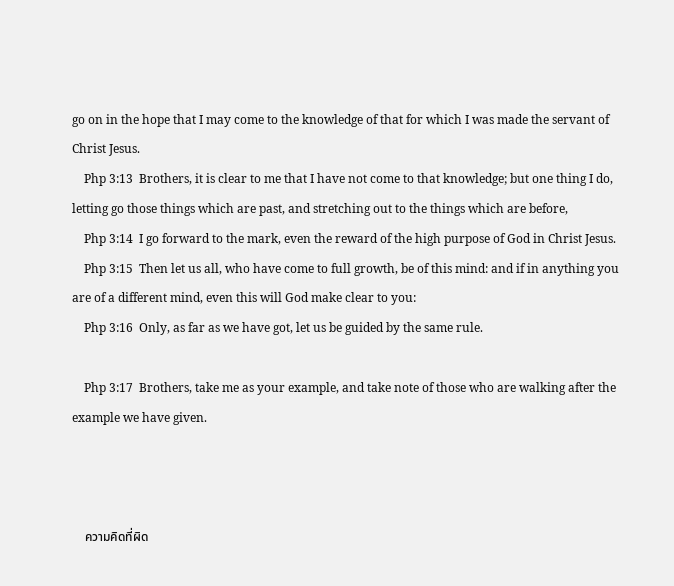go on in the hope that I may come to the knowledge of that for which I was made the servant of Christ Jesus.
    Php 3:13  Brothers, it is clear to me that I have not come to that knowledge; but one thing I do, letting go those things which are past, and stretching out to the things which are before,
    Php 3:14  I go forward to the mark, even the reward of the high purpose of God in Christ Jesus.
    Php 3:15  Then let us all, who have come to full growth, be of this mind: and if in anything you are of a different mind, even this will God make clear to you:
    Php 3:16  Only, as far as we have got, let us be guided by the same rule.

    Php 3:17  Brothers, take me as your example, and take note of those who are walking after the example we have given.



    ความคิดที่ผิด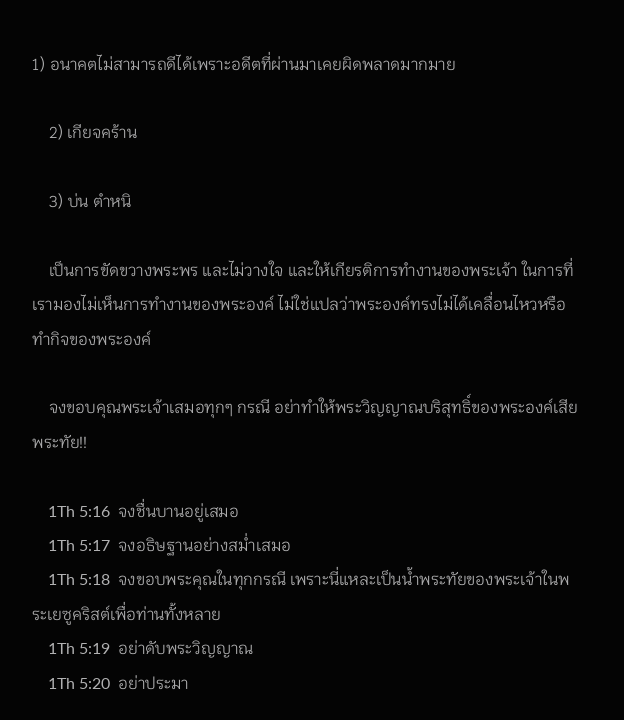1) อนาคตไม่สามารถดีได้เพราะอดีตที่ผ่านมาเคยผิดพลาดมากมาย

    2) เกียจคร้าน

    3) บ่น ตำหนิ

    เป็นการขัดขวางพระพร และไม่วางใจ และให้เกียรติการทำงานของพระเจ้า ในการที่เรามองไม่เห็นการทำงานของพระองค์ ไม่ใช่แปลว่าพระองค์ทรงไม่ได้เคลื่อนไหวหรือทำกิจของพระองค์

    จงขอบคุณพระเจ้าเสมอทุกๆ กรณี อย่าทำให้พระวิญญาณบริสุทธิ์ของพระองค์เสียพระทัย!!

    1Th 5:16  จงชื่นบานอยู่เสมอ
    1Th 5:17  จงอธิษฐานอย่างสม่ำเสมอ
    1Th 5:18  จงขอบพระคุณในทุกกรณี เพราะนี่แหละเป็นน้ำพระทัยของพระเจ้าในพระเยซูคริสต์เพื่อท่านทั้งหลาย
    1Th 5:19  อย่าดับพระวิญญาณ
    1Th 5:20  อย่าประมา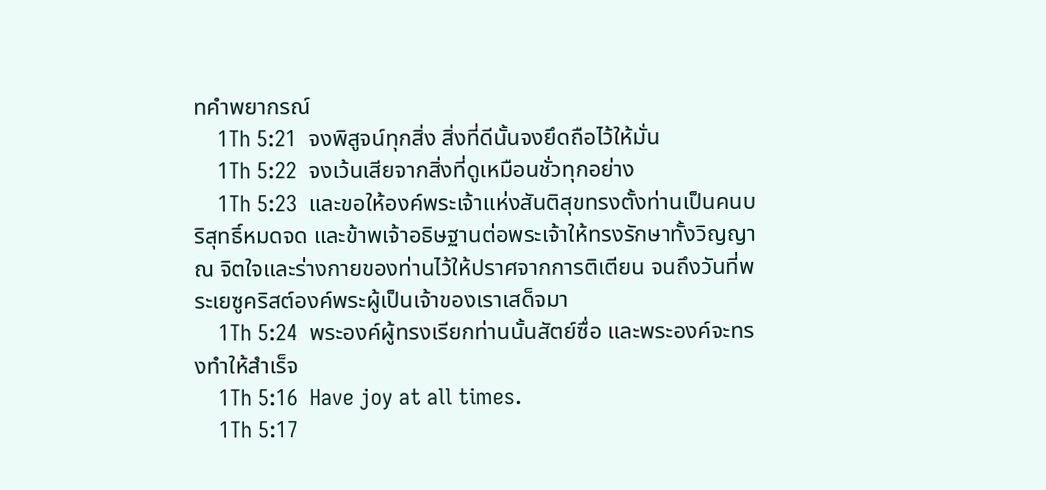ทคำพยากรณ์
    1Th 5:21  จงพิสูจน์ทุกสิ่ง สิ่งที่ดีนั้นจงยึดถือไว้ให้มั่น
    1Th 5:22  จงเว้นเสียจากสิ่งที่ดูเหมือนชั่วทุกอย่าง
    1Th 5:23  และขอให้องค์พระเจ้าแห่งสันติสุขทรงตั้งท่านเป็นคนบริสุทธิ์หมดจด และข้าพเจ้าอธิษฐานต่อพระเจ้าให้ทรงรักษาทั้งวิญญาณ จิตใจและร่างกายของท่านไว้ให้ปราศจากการติเตียน จนถึงวันที่พระเยซูคริสต์องค์พระผู้เป็นเจ้าของเราเสด็จมา
    1Th 5:24  พระองค์ผู้ทรงเรียกท่านนั้นสัตย์ซื่อ และพระองค์จะทรงทำให้สำเร็จ
    1Th 5:16  Have joy at all times.
    1Th 5:17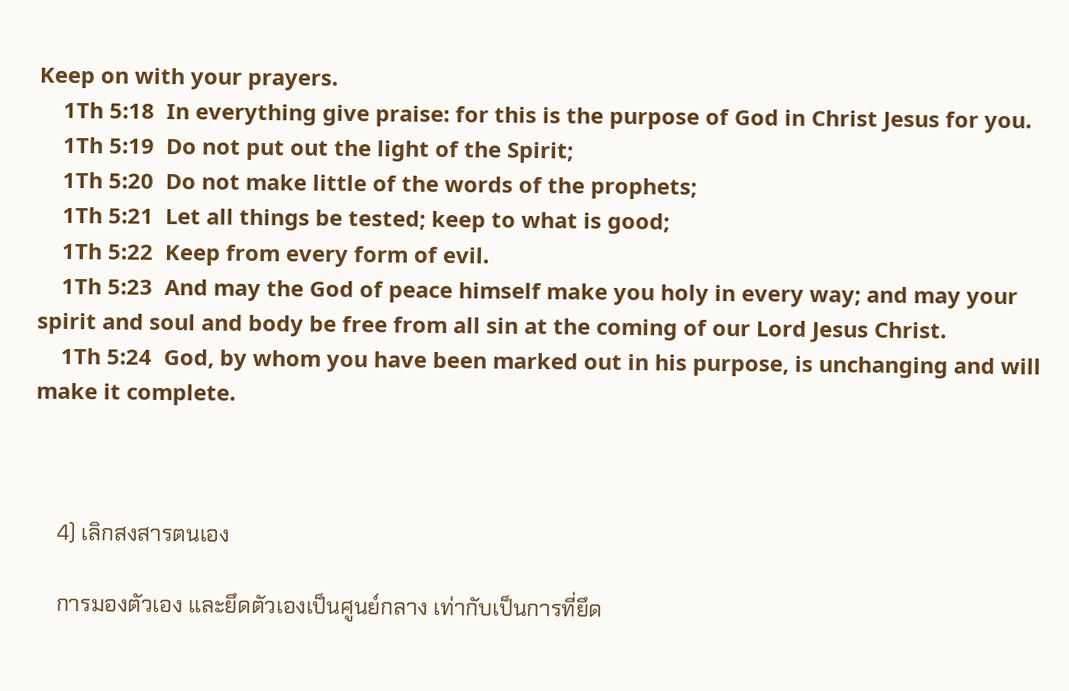Keep on with your prayers.
    1Th 5:18  In everything give praise: for this is the purpose of God in Christ Jesus for you.
    1Th 5:19  Do not put out the light of the Spirit;
    1Th 5:20  Do not make little of the words of the prophets;
    1Th 5:21  Let all things be tested; keep to what is good;
    1Th 5:22  Keep from every form of evil.
    1Th 5:23  And may the God of peace himself make you holy in every way; and may your spirit and soul and body be free from all sin at the coming of our Lord Jesus Christ.
    1Th 5:24  God, by whom you have been marked out in his purpose, is unchanging and will make it complete.



    4) เลิกสงสารตนเอง

    การมองตัวเอง และยึดตัวเองเป็นศูนย์กลาง เท่ากับเป็นการที่ยึด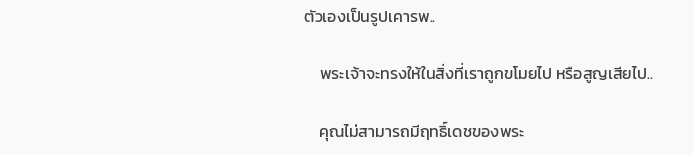ตัวเองเป็นรูปเคารพ..

    พระเจ้าจะทรงให้ในสิ่งที่เราถูกขโมยไป หรือสูญเสียไป..

    คุณไม่สามารถมีฤทธิ์เดชของพระ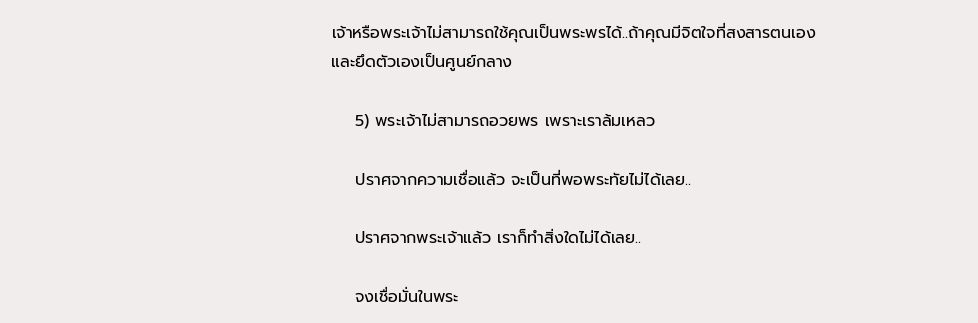เจ้าหรือพระเจ้าไม่สามารถใช้คุณเป็นพระพรได้..ถ้าคุณมีจิตใจที่สงสารตนเองและยึดตัวเองเป็นศูนย์กลาง

    5) พระเจ้าไม่สามารถอวยพร เพราะเราล้มเหลว

    ปราศจากความเชื่อแล้ว จะเป็นที่พอพระทัยไม่ได้เลย..

    ปราศจากพระเจ้าแล้ว เราก็ทำสิ่งใดไม่ได้เลย..

    จงเชื่อมั่นในพระ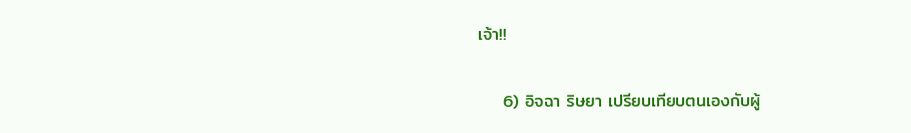เจ้า!!

    6) อิจฉา ริษยา เปรียบเทียบตนเองกับผู้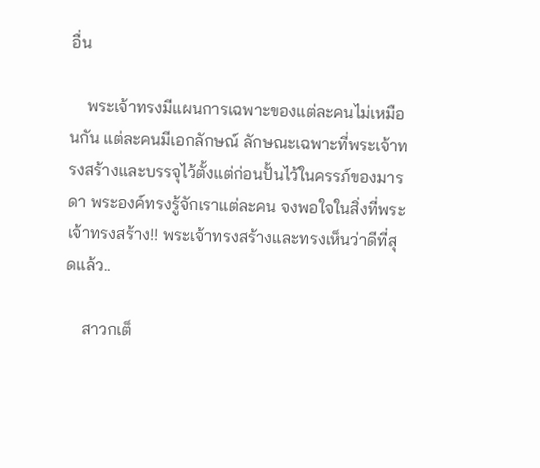อื่น

    พระเจ้าทรงมีแผนการเฉพาะของแต่ละคนไม่เหมือนกัน แต่ละคนมีเอกลักษณ์ ลักษณะเฉพาะที่พระเจ้าทรงสร้างและบรรจุไว้ตั้งแต่ก่อนปั้นไว้ในครรภ์ของมารดา พระองค์ทรงรู้จักเราแต่ละคน จงพอใจในสิ่งที่พระเจ้าทรงสร้าง!! พระเจ้าทรงสร้างและทรงเห็นว่าดีที่สุดแล้ว..

    สาวกเต็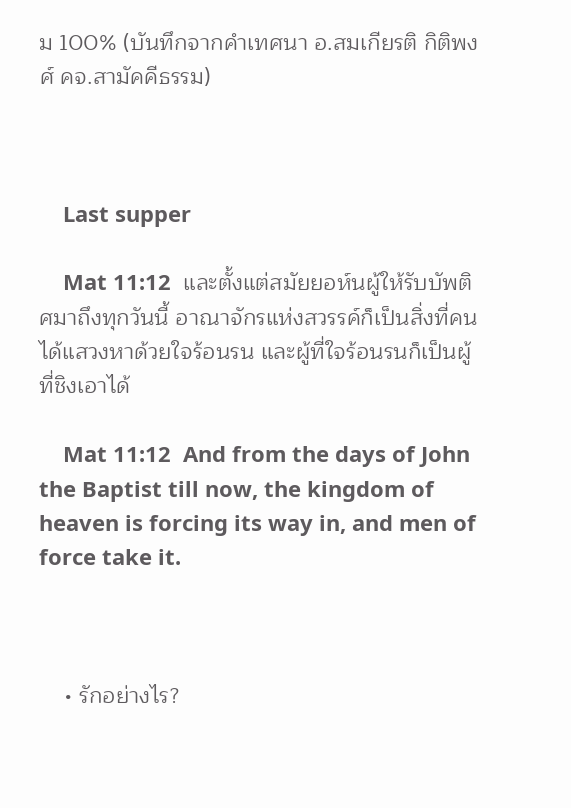ม 100% (บันทึกจากคำเทศนา อ.สมเกียรติ กิติพงศ์ คจ.สามัคคีธรรม)



    Last supper

    Mat 11:12  และตั้งแต่สมัยยอห์นผู้ให้รับบัพติศมาถึงทุกวันนี้ อาณาจักรแห่งสวรรค์ก็เป็นสิ่งที่คนได้แสวงหาด้วยใจร้อนรน และผู้ที่ใจร้อนรนก็เป็นผู้ที่ชิงเอาได้

    Mat 11:12  And from the days of John the Baptist till now, the kingdom of heaven is forcing its way in, and men of force take it.



    • รักอย่างไร?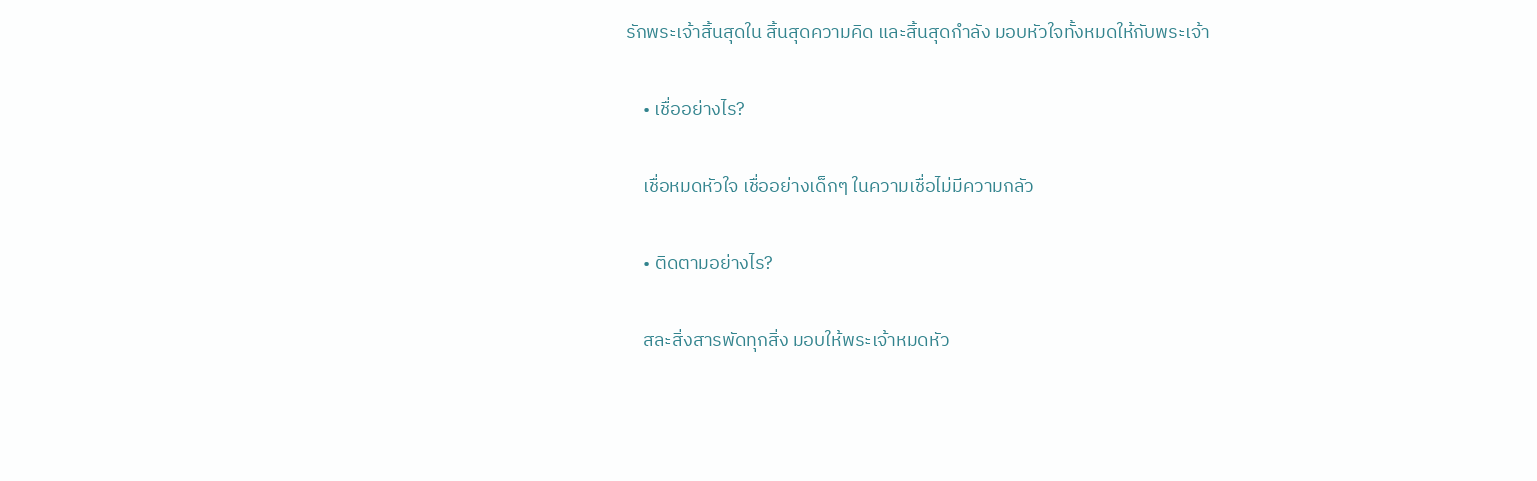รักพระเจ้าสิ้นสุดใน สิ้นสุดความคิด และสิ้นสุดกำลัง มอบหัวใจทั้งหมดให้กับพระเจ้า

    • เชื่ออย่างไร?

    เชื่อหมดหัวใจ เชื่ออย่างเด็กๆ ในความเชื่อไม่มีความกลัว

    • ติดตามอย่างไร?

    สละสิ่งสารพัดทุกสิ่ง มอบให้พระเจ้าหมดหัว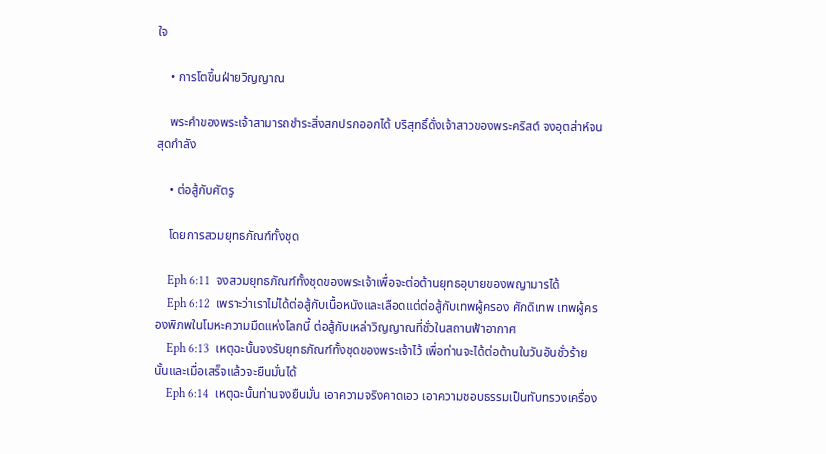ใจ

    • การโตขึ้นฝ่ายวิญญาณ

    พระคำของพระเจ้าสามารถชำระสิ่งสกปรกออกได้ บริสุทธิ์ดั่งเจ้าสาวของพระคริสต์ จงอุตส่าห์จนสุดกำลัง

    • ต่อสู้กับศัตรู

    โดยการสวมยุทธภัณฑ์ทั้งชุด

    Eph 6:11  จงสวมยุทธภัณฑ์ทั้งชุดของพระเจ้าเพื่อจะต่อต้านยุทธอุบายของพญามารได้
    Eph 6:12  เพราะว่าเราไม่ได้ต่อสู้กับเนื้อหนังและเลือดแต่ต่อสู้กับเทพผู้ครอง ศักดิเทพ เทพผู้ครองพิภพในโมหะความมืดแห่งโลกนี้ ต่อสู้กับเหล่าวิญญาณที่ชั่วในสถานฟ้าอากาศ
    Eph 6:13  เหตุฉะนั้นจงรับยุทธภัณฑ์ทั้งชุดของพระเจ้าไว้ เพื่อท่านจะได้ต่อต้านในวันอันชั่วร้ายนั้นและเมื่อเสร็จแล้วจะยืนมั่นได้
    Eph 6:14  เหตุฉะนั้นท่านจงยืนมั่น เอาความจริงคาดเอว เอาความชอบธรรมเป็นทับทรวงเครื่อง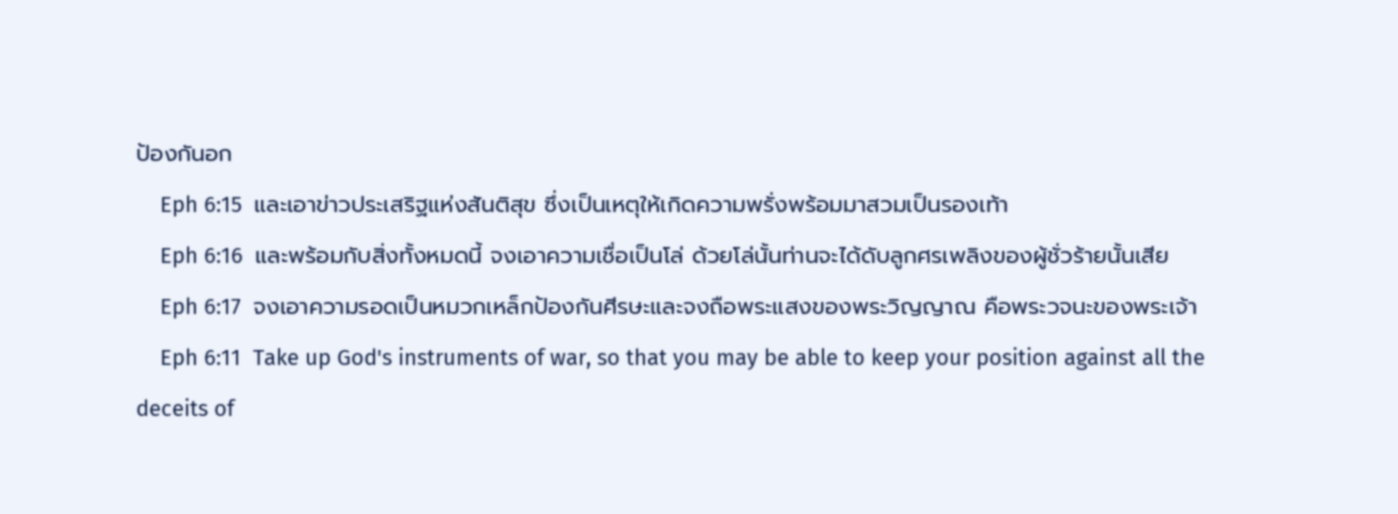ป้องกันอก
    Eph 6:15  และเอาข่าวประเสริฐแห่งสันติสุข ซึ่งเป็นเหตุให้เกิดความพรั่งพร้อมมาสวมเป็นรองเท้า
    Eph 6:16  และพร้อมกับสิ่งทั้งหมดนี้ จงเอาความเชื่อเป็นโล่ ด้วยโล่นั้นท่านจะได้ดับลูกศรเพลิงของผู้ชั่วร้ายนั้นเสีย
    Eph 6:17  จงเอาความรอดเป็นหมวกเหล็กป้องกันศีรษะและจงถือพระแสงของพระวิญญาณ คือพระวจนะของพระเจ้า
    Eph 6:11  Take up God's instruments of war, so that you may be able to keep your position against all the deceits of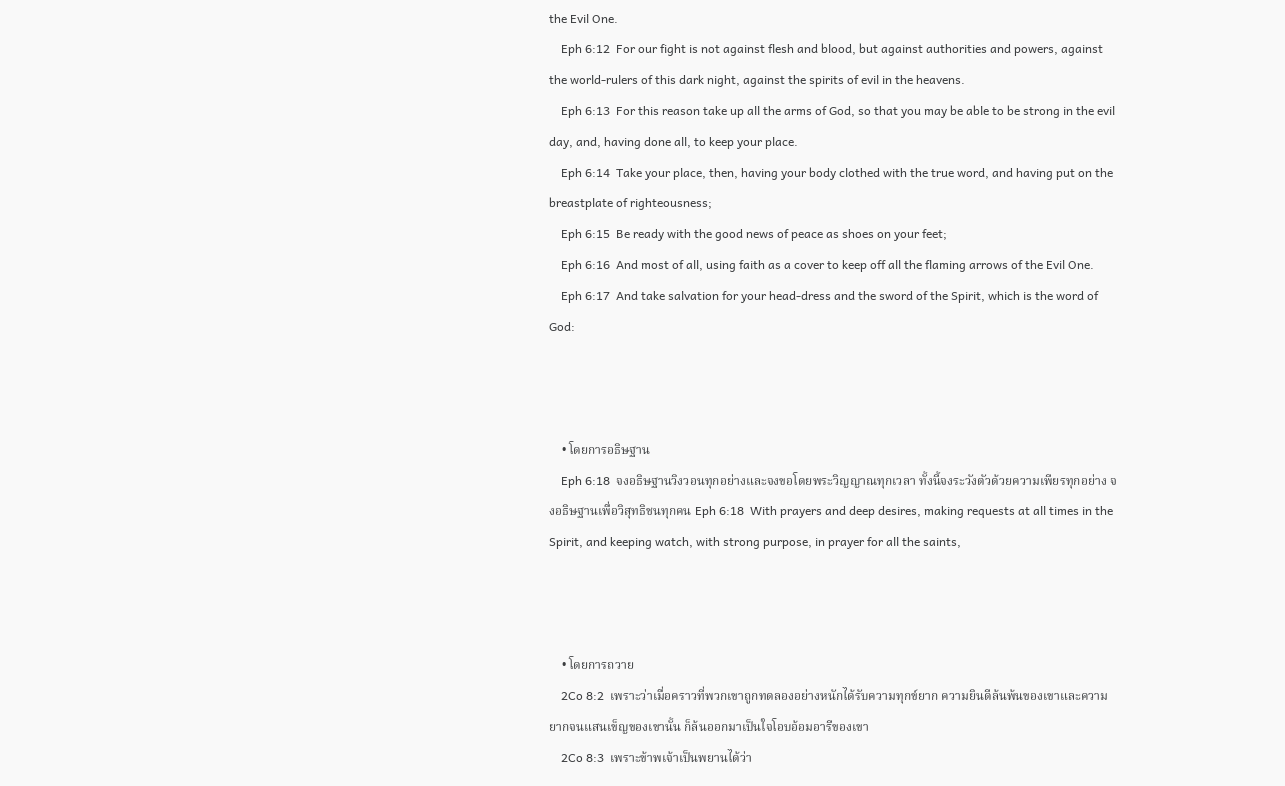the Evil One.
    Eph 6:12  For our fight is not against flesh and blood, but against authorities and powers, against the world-rulers of this dark night, against the spirits of evil in the heavens.
    Eph 6:13  For this reason take up all the arms of God, so that you may be able to be strong in the evil day, and, having done all, to keep your place.
    Eph 6:14  Take your place, then, having your body clothed with the true word, and having put on the breastplate of righteousness;
    Eph 6:15  Be ready with the good news of peace as shoes on your feet;
    Eph 6:16  And most of all, using faith as a cover to keep off all the flaming arrows of the Evil One.
    Eph 6:17  And take salvation for your head-dress and the sword of the Spirit, which is the word of God:



    • โดยการอธิษฐาน
    Eph 6:18  จงอธิษฐานวิงวอนทุกอย่างและจงขอโดยพระวิญญาณทุกเวลา ทั้งนี้จงระวังตัวด้วยความเพียรทุกอย่าง จงอธิษฐานเพื่อวิสุทธิชนทุกคน Eph 6:18  With prayers and deep desires, making requests at all times in the Spirit, and keeping watch, with strong purpose, in prayer for all the saints,



    • โดยการถวาย
    2Co 8:2  เพราะว่าเมื่อคราวที่พวกเขาถูกทดลองอย่างหนักได้รับความทุกข์ยาก ความยินดีล้นพ้นของเขาและความยากจนแสนเข็ญของเขานั้น ก็ล้นออกมาเป็นใจโอบอ้อมอารีของเขา
    2Co 8:3  เพราะข้าพเจ้าเป็นพยานได้ว่า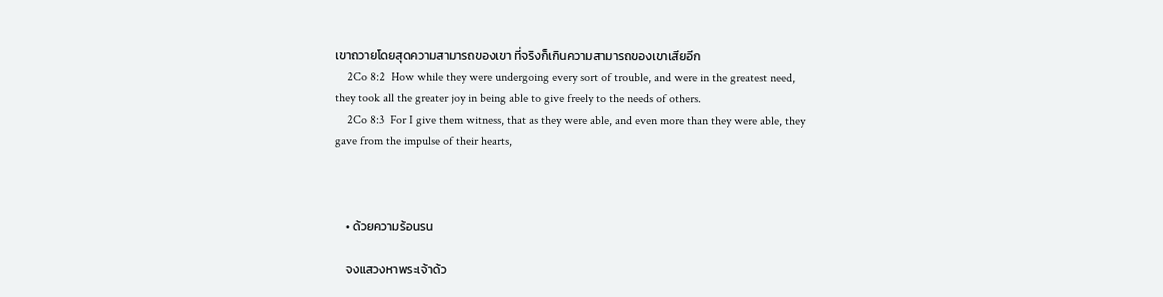เขาถวายโดยสุดความสามารถของเขา ที่จริงก็เกินความสามารถของเขาเสียอีก
    2Co 8:2  How while they were undergoing every sort of trouble, and were in the greatest need, they took all the greater joy in being able to give freely to the needs of others.
    2Co 8:3  For I give them witness, that as they were able, and even more than they were able, they gave from the impulse of their hearts,



    • ด้วยความร้อนรน

    จงแสวงหาพระเจ้าด้ว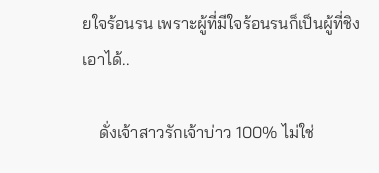ยใจร้อนรน เพราะผู้ที่มีใจร้อนรนก็เป็นผู้ที่ชิงเอาได้..

    ดั่งเจ้าสาวรักเจ้าบ่าว 100% ไม่ใช่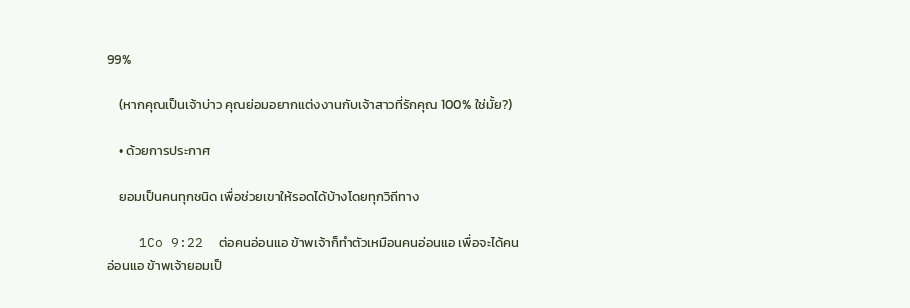99%

    (หากคุณเป็นเจ้าบ่าว คุณย่อมอยากแต่งงานกับเจ้าสาวที่รักคุณ 100% ใช่มั้ย?)

    • ด้วยการประกาศ

    ยอมเป็นคนทุกชนิด เพื่อช่วยเขาให้รอดได้บ้างโดยทุกวิถีทาง

    1Co 9:22  ต่อคนอ่อนแอ ข้าพเจ้าก็ทำตัวเหมือนคนอ่อนแอ เพื่อจะได้คนอ่อนแอ ข้าพเจ้ายอมเป็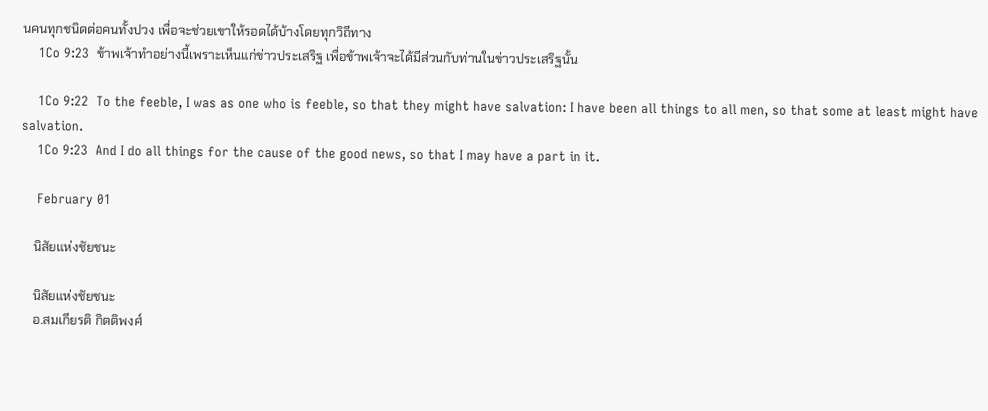นคนทุกชนิดต่อคนทั้งปวง เพื่อจะช่วยเขาให้รอดได้บ้างโดยทุกวิถีทาง
    1Co 9:23  ข้าพเจ้าทำอย่างนี้เพราะเห็นแก่ข่าวประเสริฐ เพื่อข้าพเจ้าจะได้มีส่วนกับท่านในข่าวประเสริฐนั้น

    1Co 9:22  To the feeble, I was as one who is feeble, so that they might have salvation: I have been all things to all men, so that some at least might have salvation.
    1Co 9:23  And I do all things for the cause of the good news, so that I may have a part in it.

    February 01

    นิสัยแห่งชัยชนะ

    นิสัยแห่งชัยชนะ
    อ.สมเกียรติ กิตติพงศ์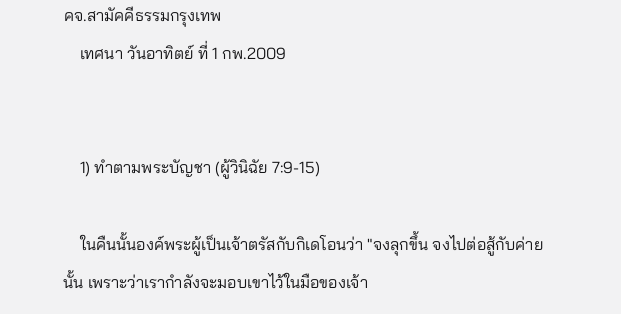คจ.สามัคคีธรรมกรุงเทพ
    เทศนา วันอาทิตย์ ที่ 1 กพ.2009


    1) ทำตามพระบัญชา (ผู้วินิฉัย 7:9-15)

    ในคืนนั้นองค์พระผู้เป็นเจ้าตรัสกับกิเดโอนว่า "จงลุกขึ้น จงไปต่อสู้กับค่ายนั้น เพราะว่าเรากำลังจะมอบเขาไว้ในมือของเจ้า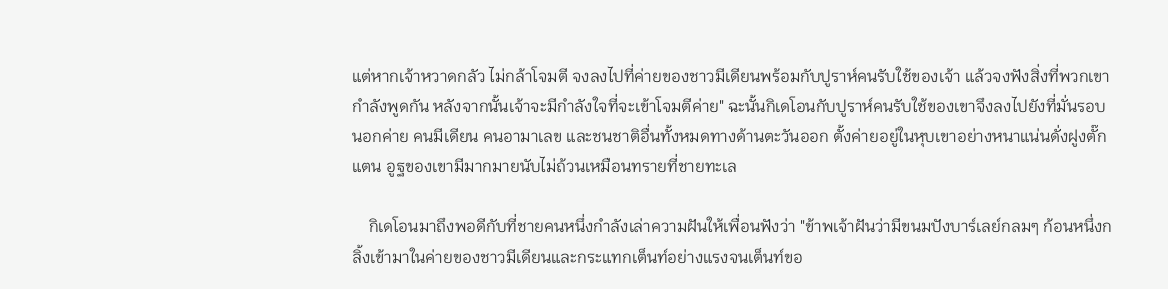แต่หากเจ้าหวาดกลัว ไม่กล้าโจมตี จงลงไปที่ค่ายของชาวมีเดียนพร้อมกับปูราห์คนรับใช้ของเจ้า แล้วจงฟังสิ่งที่พวกเขากำลังพูดกัน หลังจากนั้นเจ้าจะมีกำลังใจที่จะเข้าโจมตีค่าย" ฉะนั้นกิเดโอนกับปูราห์คนรับใช้ของเขาจึงลงไปยังที่มั่นรอบนอกค่าย คนมีเดียน คนอามาเลข และชนชาติอื่นทั้งหมดทางด้านตะวันออก ตั้งค่ายอยู่ในหุบเขาอย่างหนาแน่นดั่งฝูงตั๊กแตน อูฐของเขามีมากมายนับไม่ถ้วนเหมือนทรายที่ชายทะเล

    กิเดโอนมาถึงพอดีกับที่ชายคนหนึ่งกำลังเล่าความฝันให้เพื่อนฟังว่า "ข้าพเจ้าฝันว่ามีขนมปังบาร์เลย์กลมๆ ก้อนหนึ่งกลิ้งเข้ามาในค่ายของชาวมีเดียนและกระแทกเต็นท์อย่างแรงจนเต็นท์ขอ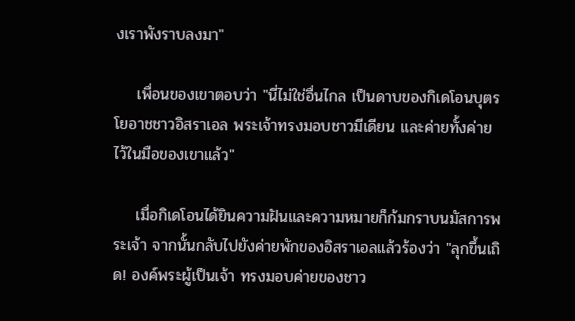งเราพังราบลงมา"

    เพื่อนของเขาตอบว่า "นี่ไม่ใช่อื่นไกล เป็นดาบของกิเดโอนบุตรโยอาชชาวอิสราเอล พระเจ้าทรงมอบชาวมีเดียน และค่ายทั้งค่ายไว้ในมือของเขาแล้ว"

    เมื่อกิเดโอนได้ยินความฝันและความหมายก็ก้มกราบนมัสการพระเจ้า จากนั้นกลับไปยังค่ายพักของอิสราเอลแล้วร้องว่า "ลุกขึ้นเถิด! องค์พระผู้เป็นเจ้า ทรงมอบค่ายของชาว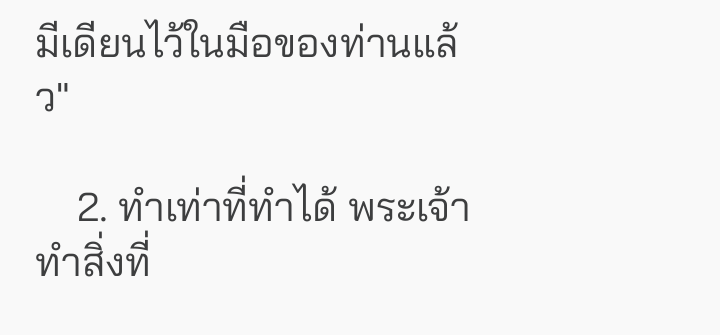มีเดียนไว้ในมือของท่านแล้ว"

    2. ทำเท่าที่ทำได้ พระเจ้าทำสิ่งที่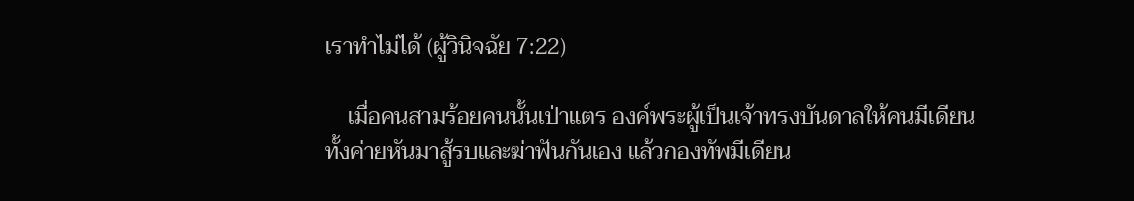เราทำไม่ได้ (ผู้วินิจฉัย 7:22)

    เมื่อคนสามร้อยคนนั้นเป่าแตร องค์พระผู้เป็นเจ้าทรงบันดาลให้คนมีเดียนทั้งค่ายหันมาสู้รบและฆ่าฟันกันเอง แล้วกองทัพมีเดียน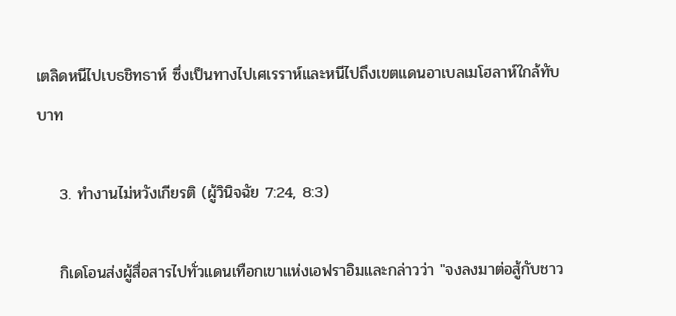เตลิดหนีไปเบธชิทธาห์ ซึ่งเป็นทางไปเศเรราห์และหนีไปถึงเขตแดนอาเบลเมโฮลาห์ใกล้ทับบาท

    3. ทำงานไม่หวังเกียรติ (ผู้วินิจฉัย 7:24, 8:3)

    กิเดโอนส่งผู้สื่อสารไปทั่วแดนเทือกเขาแห่งเอฟราอิมและกล่าวว่า "จงลงมาต่อสู้กับชาว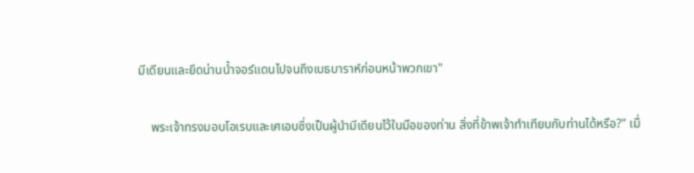มีเดียนและยึดน่านน้ำจอร์แดนไปจนถึงเบธบาราห์ก่อนหน้าพวกเขา"

    พระเจ้าทรงมอบโอเรบและเศเอบซึ่งเป็นผู้นำมีเดียนไว้ในมือของท่าน สิ่งที่ข้าพเจ้าทำเทียบกับท่านได้หรือ?" เมื่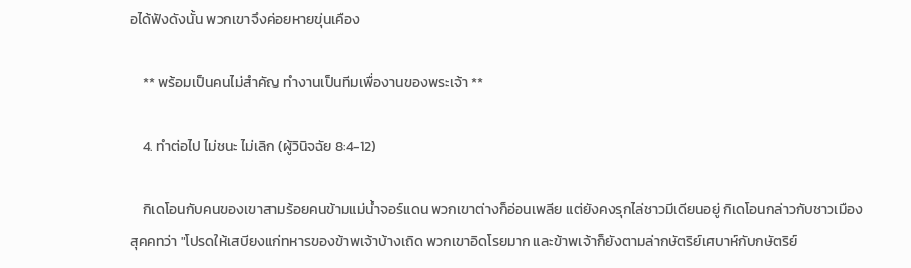อได้ฟังดังนั้น พวกเขาจึงค่อยหายขุ่นเคือง

    ** พร้อมเป็นคนไม่สำคัญ ทำงานเป็นทีมเพื่องานของพระเจ้า **

    4. ทำต่อไป ไม่ชนะ ไม่เลิก (ผู้วินิจฉัย 8:4-12)

    กิเดโอนกับคนของเขาสามร้อยคนข้ามแม่น้ำจอร์แดน พวกเขาต่างก็อ่อนเพลีย แต่ยังคงรุกไล่ชาวมีเดียนอยู่ กิเดโอนกล่าวกับชาวเมืองสุคคทว่า "โปรดให้เสบียงแก่ทหารของข้าพเจ้าบ้างเถิด พวกเขาอิดโรยมาก และข้าพเจ้าก็ยังตามล่ากษัตริย์เศบาห์กับกษัตริย์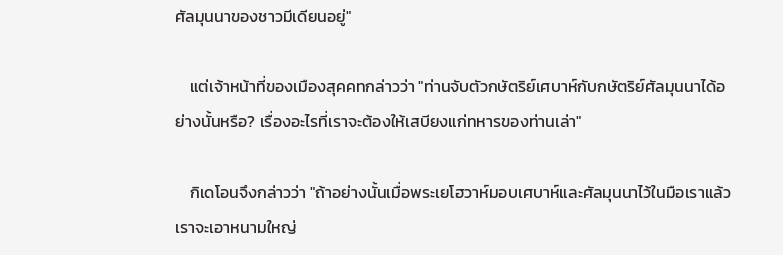ศัลมุนนาของชาวมีเดียนอยู่"

    แต่เจ้าหน้าที่ของเมืองสุคคทกล่าวว่า "ท่านจับตัวกษัตริย์เศบาห์กับกษัตริย์ศัลมุนนาได้อย่างนั้นหรือ? เรื่องอะไรที่เราจะต้องให้เสบียงแก่ทหารของท่านเล่า"

    กิเดโอนจึงกล่าวว่า "ถ้าอย่างนั้นเมื่อพระเยโฮวาห์มอบเศบาห์และศัลมุนนาไว้ในมือเราแล้ว เราจะเอาหนามใหญ่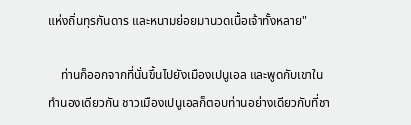แห่งถิ่นทุรกันดาร และหนามย่อยมานวดเนื้อเจ้าทั้งหลาย"

    ท่านก็ออกจากที่นั่นขึ้นไปยังเมืองเปนูเอล และพูดกับเขาในทำนองเดียวกัน ชาวเมืองเปนูเอลก็ตอบท่านอย่างเดียวกับที่ชา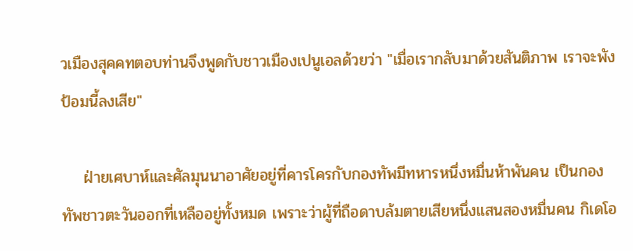วเมืองสุคคทตอบท่านจึงพูดกับชาวเมืองเปนูเอลด้วยว่า "เมื่อเรากลับมาด้วยสันติภาพ เราจะพังป้อมนี้ลงเสีย"

    ฝ่ายเศบาห์และศัลมุนนาอาศัยอยู่ที่คารโครกับกองทัพมีทหารหนึ่งหมื่นห้าพันคน เป็นกองทัพชาวตะวันออกที่เหลืออยู่ทั้งหมด เพราะว่าผู้ที่ถือดาบล้มตายเสียหนึ่งแสนสองหมื่นคน กิเดโอ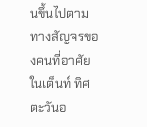นขึ้นไปตามทางสัญจรของคนที่อาศัยในเต็นท์ ทิศตะวันอ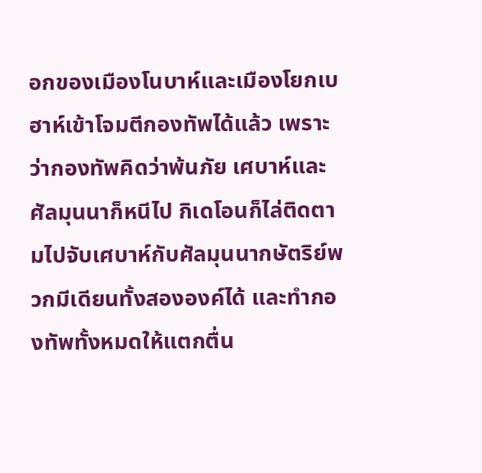อกของเมืองโนบาห์และเมืองโยกเบฮาห์เข้าโจมตีกองทัพได้แล้ว เพราะว่ากองทัพคิดว่าพ้นภัย เศบาห์และศัลมุนนาก็หนีไป กิเดโอนก็ไล่ติดตามไปจับเศบาห์กับศัลมุนนากษัตริย์พวกมีเดียนทั้งสององค์ได้ และทำกองทัพทั้งหมดให้แตกตื่น